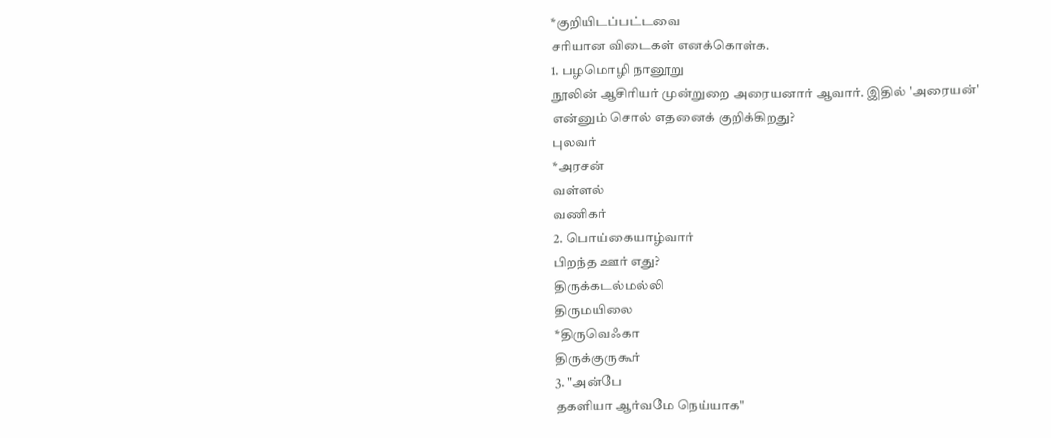*குறியிடப்பட்டவை
சரியான விடைகள் எனக்கொள்க.
1. பழமொழி நானூறு
நூலின் ஆசிரியர் முன்றுறை அரையனார் ஆவார். இதில் 'அரையன்'
என்னும் சொல் எதனைக் குறிக்கிறது?
புலவர்
*அரசன்
வள்ளல்
வணிகர்
2. பொய்கையாழ்வார்
பிறந்த ஊர் எது?
திருக்கடல்மல்லி
திருமயிலை
*திருவெஃகா
திருக்குருகூர்
3. "அன்பே
தகளியா ஆர்வமே நெய்யாக"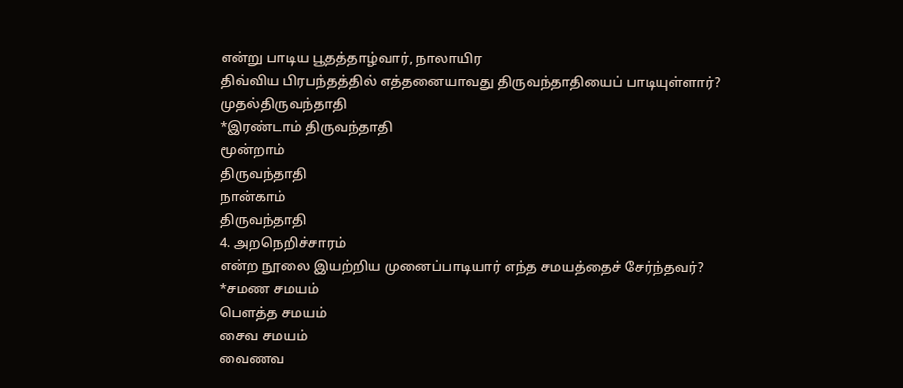என்று பாடிய பூதத்தாழ்வார், நாலாயிர
திவ்விய பிரபந்தத்தில் எத்தனையாவது திருவந்தாதியைப் பாடியுள்ளார்?
முதல்திருவந்தாதி
*இரண்டாம் திருவந்தாதி
மூன்றாம்
திருவந்தாதி
நான்காம்
திருவந்தாதி
4. அறநெறிச்சாரம்
என்ற நூலை இயற்றிய முனைப்பாடியார் எந்த சமயத்தைச் சேர்ந்தவர்?
*சமண சமயம்
பௌத்த சமயம்
சைவ சமயம்
வைணவ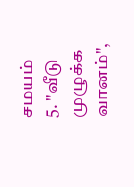சமயம்
5. "வீடு
முழுக்க வானம்",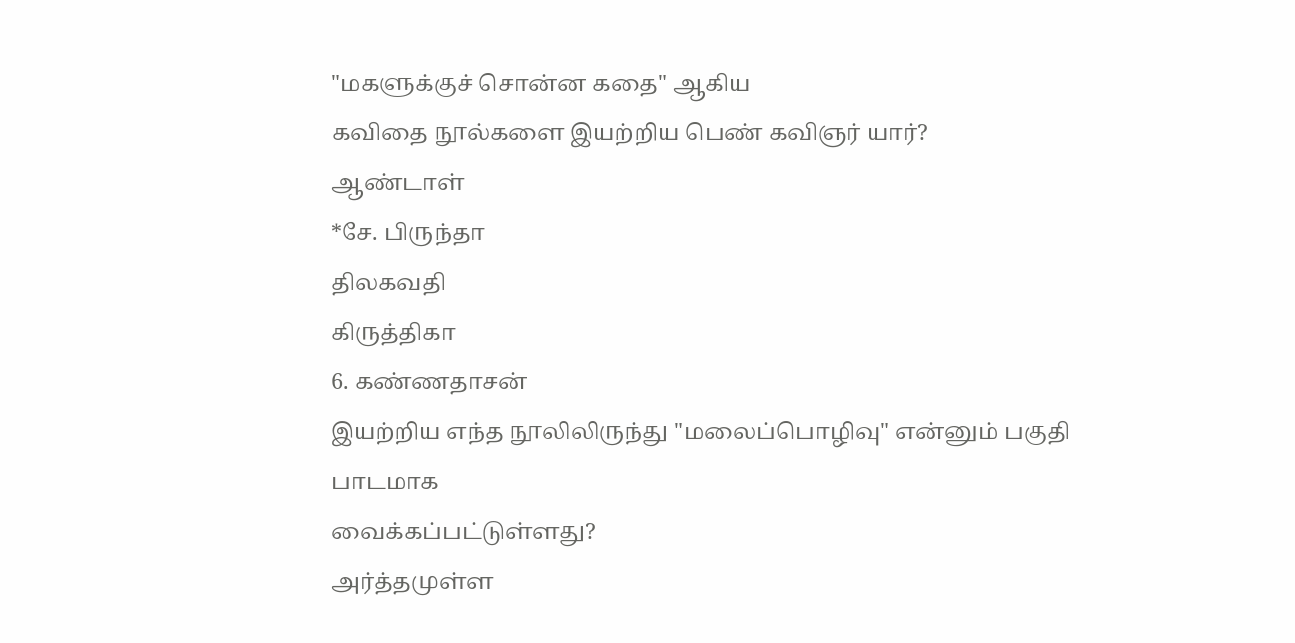"மகளுக்குச் சொன்ன கதை" ஆகிய
கவிதை நூல்களை இயற்றிய பெண் கவிஞர் யார்?
ஆண்டாள்
*சே. பிருந்தா
திலகவதி
கிருத்திகா
6. கண்ணதாசன்
இயற்றிய எந்த நூலிலிருந்து "மலைப்பொழிவு" என்னும் பகுதி பாடமாக
வைக்கப்பட்டுள்ளது?
அர்த்தமுள்ள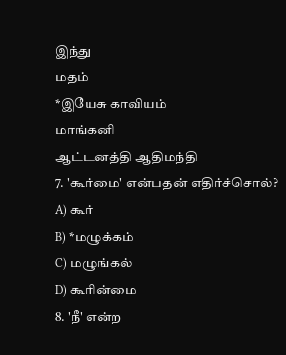இந்து
மதம்
*இயேசு காவியம்
மாங்கனி
ஆட்டனத்தி ஆதிமந்தி
7. 'கூர்மை' என்பதன் எதிர்ச்சொல்?
A) கூர்
B) *மழுக்கம்
C) மழுங்கல்
D) கூரின்மை
8. 'நீ' என்ற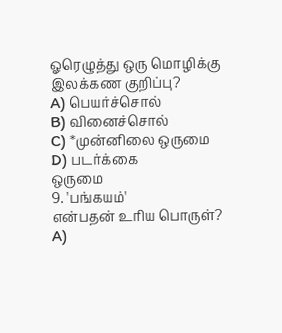ஓரெழுத்து ஒரு மொழிக்கு இலக்கண குறிப்பு?
A) பெயர்ச்சொல்
B) வினைச்சொல்
C) *முன்னிலை ஒருமை
D) படர்க்கை
ஒருமை
9. 'பங்கயம்'
என்பதன் உரிய பொருள்?
A)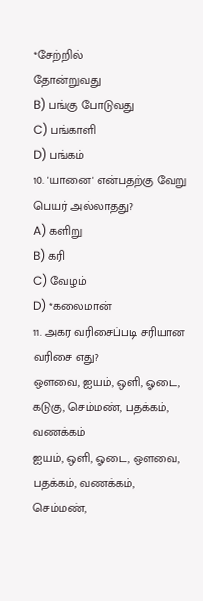*சேற்றில்
தோன்றுவது
B) பங்கு போடுவது
C) பங்காளி
D) பங்கம்
10. 'யானை' என்பதற்கு வேறு பெயர் அல்லாதது?
A) களிறு
B) கரி
C) வேழம்
D) *கலைமான்
11. அகர வரிசைப்படி சரியான வரிசை எது?
ஔவை, ஐயம், ஒளி, ஓடை, கடுகு, செம்மண், பதக்கம்,
வணக்கம்
ஐயம், ஒளி, ஓடை, ஔவை, பதக்கம், வணக்கம், செம்மண்,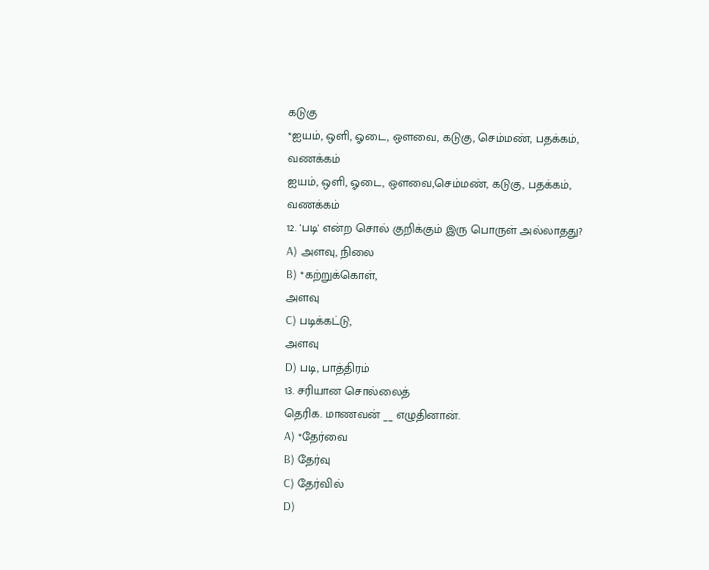கடுகு
*ஐயம், ஒளி, ஓடை, ஔவை, கடுகு, செம்மண், பதக்கம்,
வணக்கம்
ஐயம், ஒளி, ஓடை, ஔவை,செம்மண், கடுகு, பதக்கம்,
வணக்கம்
12. 'படி' என்ற சொல் குறிக்கும் இரு பொருள் அல்லாதது?
A) அளவு, நிலை
B) *கற்றுக்கொள்,
அளவு
C) படிக்கட்டு,
அளவு
D) படி, பாத்திரம்
13. சரியான சொல்லைத்
தெரிக. மாணவன் __ எழுதினான்.
A) *தேர்வை
B) தேர்வு
C) தேர்வில்
D)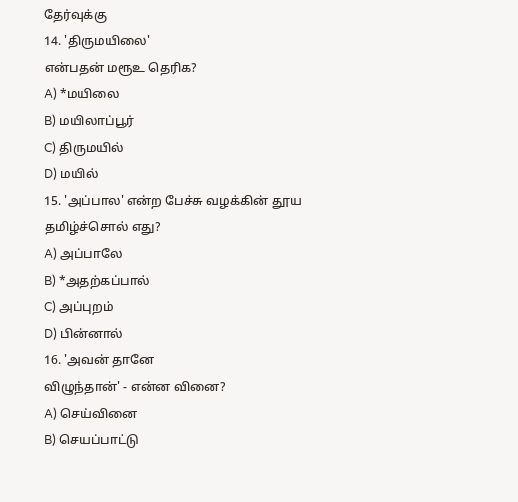தேர்வுக்கு
14. 'திருமயிலை'
என்பதன் மரூஉ தெரிக?
A) *மயிலை
B) மயிலாப்பூர்
C) திருமயில்
D) மயில்
15. 'அப்பால' என்ற பேச்சு வழக்கின் தூய
தமிழ்ச்சொல் எது?
A) அப்பாலே
B) *அதற்கப்பால்
C) அப்புறம்
D) பின்னால்
16. 'அவன் தானே
விழுந்தான்' - என்ன வினை?
A) செய்வினை
B) செயப்பாட்டு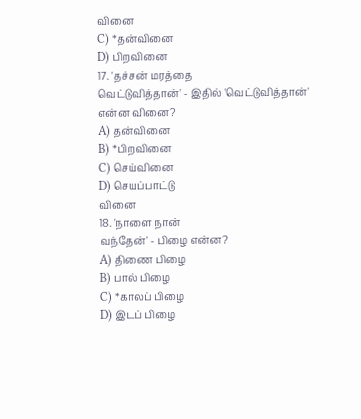வினை
C) *தன்வினை
D) பிறவினை
17. 'தச்சன் மரத்தை
வெட்டுவித்தான்' - இதில் 'வெட்டுவித்தான்'
என்ன வினை?
A) தன்வினை
B) *பிறவினை
C) செய்வினை
D) செயப்பாட்டு
வினை
18. 'நாளை நான்
வந்தேன்' - பிழை என்ன?
A) திணை பிழை
B) பால் பிழை
C) *காலப் பிழை
D) இடப் பிழை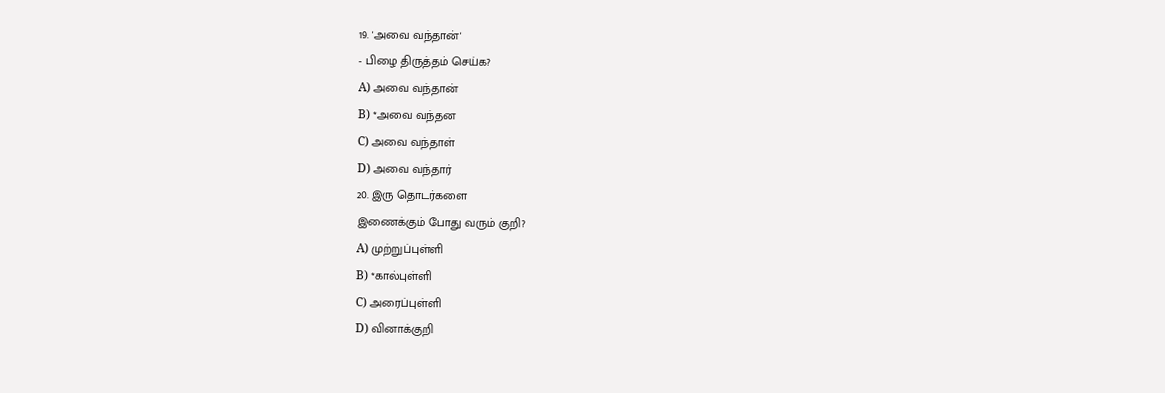19. 'அவை வந்தான்'
- பிழை திருத்தம் செய்க?
A) அவை வந்தான்
B) *அவை வந்தன
C) அவை வந்தாள்
D) அவை வந்தார்
20. இரு தொடர்களை
இணைக்கும் போது வரும் குறி?
A) முற்றுப்புள்ளி
B) *கால்புள்ளி
C) அரைப்புள்ளி
D) வினாக்குறி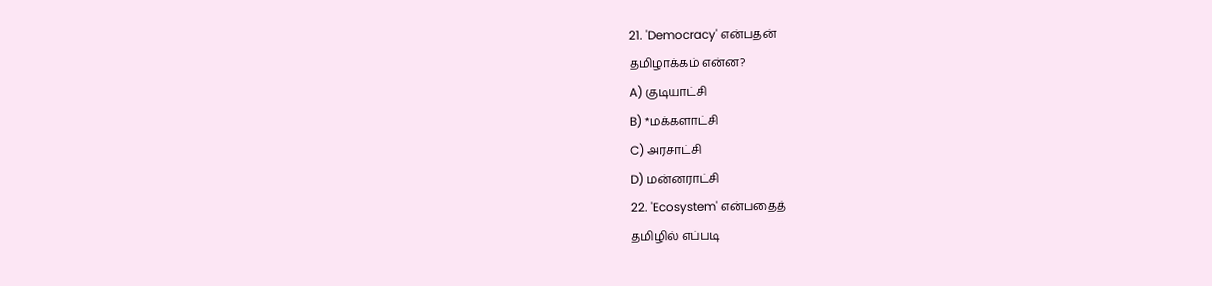21. 'Democracy' என்பதன்
தமிழாக்கம் என்ன?
A) குடியாட்சி
B) *மக்களாட்சி
C) அரசாட்சி
D) மன்னராட்சி
22. 'Ecosystem' என்பதைத்
தமிழில் எப்படி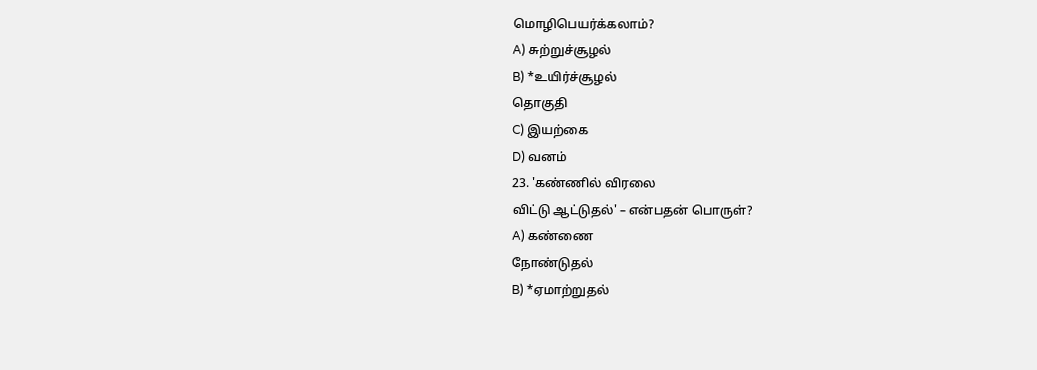மொழிபெயர்க்கலாம்?
A) சுற்றுச்சூழல்
B) *உயிர்ச்சூழல்
தொகுதி
C) இயற்கை
D) வனம்
23. 'கண்ணில் விரலை
விட்டு ஆட்டுதல்' – என்பதன் பொருள்?
A) கண்ணை
நோண்டுதல்
B) *ஏமாற்றுதல்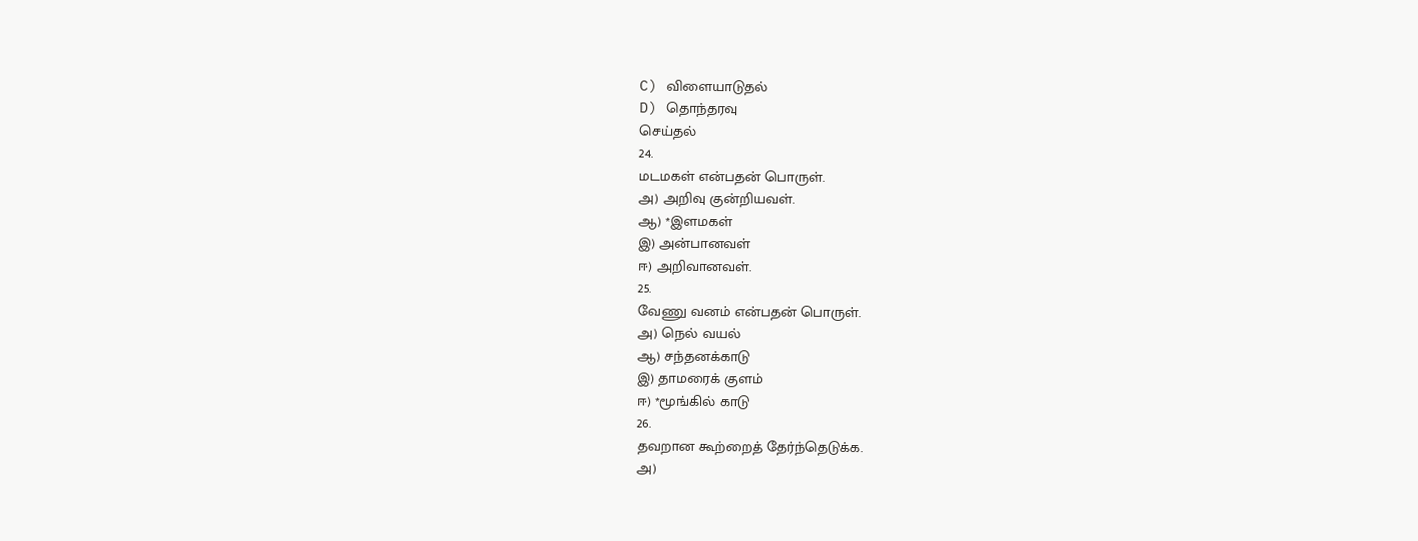C) விளையாடுதல்
D) தொந்தரவு
செய்தல்
24.
மடமகள் என்பதன் பொருள்.
அ) அறிவு குன்றியவள்.
ஆ) *இளமகள்
இ) அன்பானவள்
ஈ) அறிவானவள்.
25.
வேணு வனம் என்பதன் பொருள்.
அ) நெல் வயல்
ஆ) சந்தனக்காடு
இ) தாமரைக் குளம்
ஈ) *மூங்கில் காடு
26.
தவறான கூற்றைத் தேர்ந்தெடுக்க.
அ)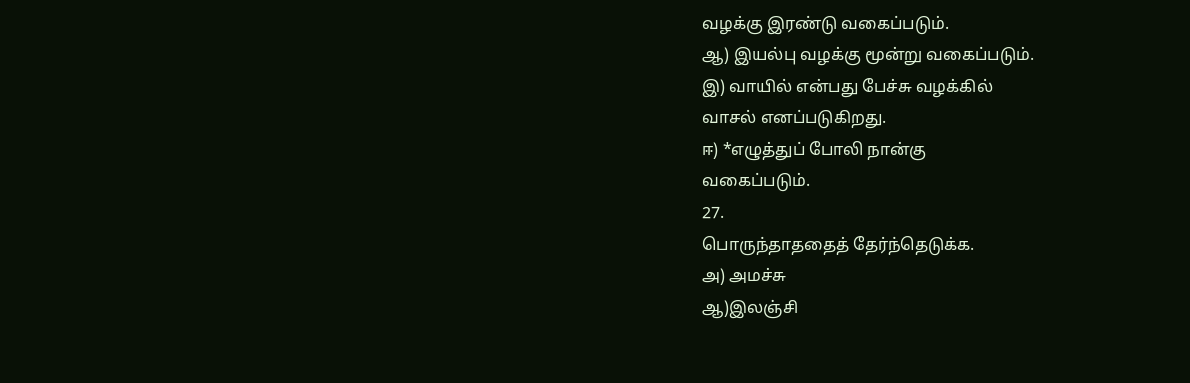வழக்கு இரண்டு வகைப்படும்.
ஆ) இயல்பு வழக்கு மூன்று வகைப்படும்.
இ) வாயில் என்பது பேச்சு வழக்கில்
வாசல் எனப்படுகிறது.
ஈ) *எழுத்துப் போலி நான்கு
வகைப்படும்.
27.
பொருந்தாததைத் தேர்ந்தெடுக்க.
அ) அமச்சு
ஆ)இலஞ்சி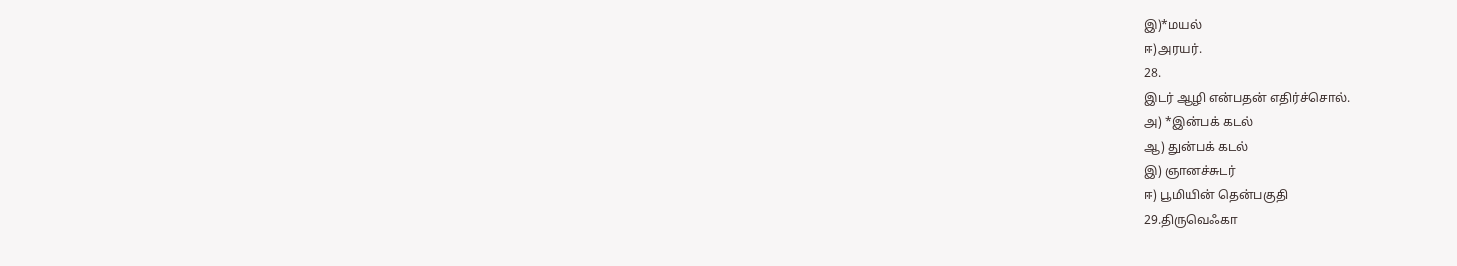இ)*மயல்
ஈ)அரயர்.
28.
இடர் ஆழி என்பதன் எதிர்ச்சொல்.
அ) *இன்பக் கடல்
ஆ) துன்பக் கடல்
இ) ஞானச்சுடர்
ஈ) பூமியின் தென்பகுதி
29.திருவெஃகா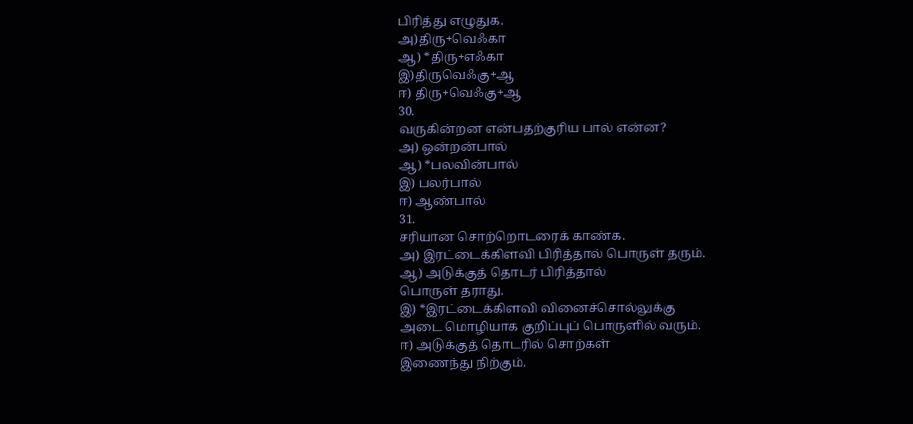பிரித்து எழுதுக.
அ)திரு+வெஃகா
ஆ) *திரு+எஃகா
இ)திருவெஃகு+ஆ
ஈ) திரு+வெஃகு+ஆ
30.
வருகின்றன என்பதற்குரிய பால் என்ன?
அ) ஒன்றன்பால்
ஆ) *பலவின்பால்
இ) பலர்பால்
ஈ) ஆண்பால்
31.
சரியான சொற்றொடரைக் காண்க.
அ) இரட்டைக்கிளவி பிரித்தால் பொருள் தரும்.
ஆ) அடுக்குத் தொடர் பிரித்தால்
பொருள் தராது.
இ) *இரட்டைக்கிளவி வினைச்சொல்லுக்கு
அடை மொழியாக குறிப்புப் பொருளில் வரும்.
ஈ) அடுக்குத் தொடரில் சொற்கள்
இணைந்து நிற்கும்.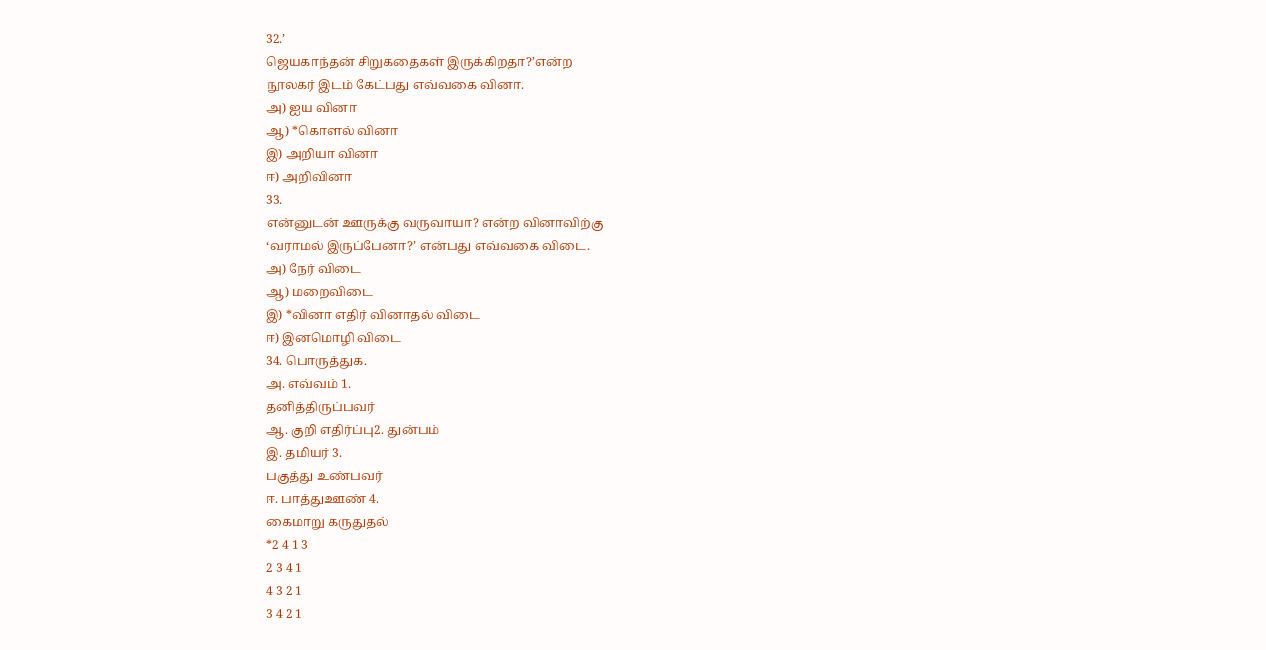32.’
ஜெயகாந்தன் சிறுகதைகள் இருக்கிறதா?’என்ற
நூலகர் இடம் கேட்பது எவ்வகை வினா.
அ) ஐய வினா
ஆ) *கொளல் வினா
இ) அறியா வினா
ஈ) அறிவினா
33.
என்னுடன் ஊருக்கு வருவாயா? என்ற வினாவிற்கு
‘வராமல் இருப்பேனா?’ என்பது எவ்வகை விடை.
அ) நேர் விடை
ஆ) மறைவிடை
இ) *வினா எதிர் வினாதல் விடை
ஈ) இனமொழி விடை
34. பொருத்துக.
அ. எவ்வம் 1.
தனித்திருப்பவர்
ஆ. குறி எதிர்ப்பு2. துன்பம்
இ. தமியர் 3.
பகுத்து உண்பவர்
ஈ. பாத்துஊண் 4.
கைமாறு கருதுதல்
*2 4 1 3
2 3 4 1
4 3 2 1
3 4 2 1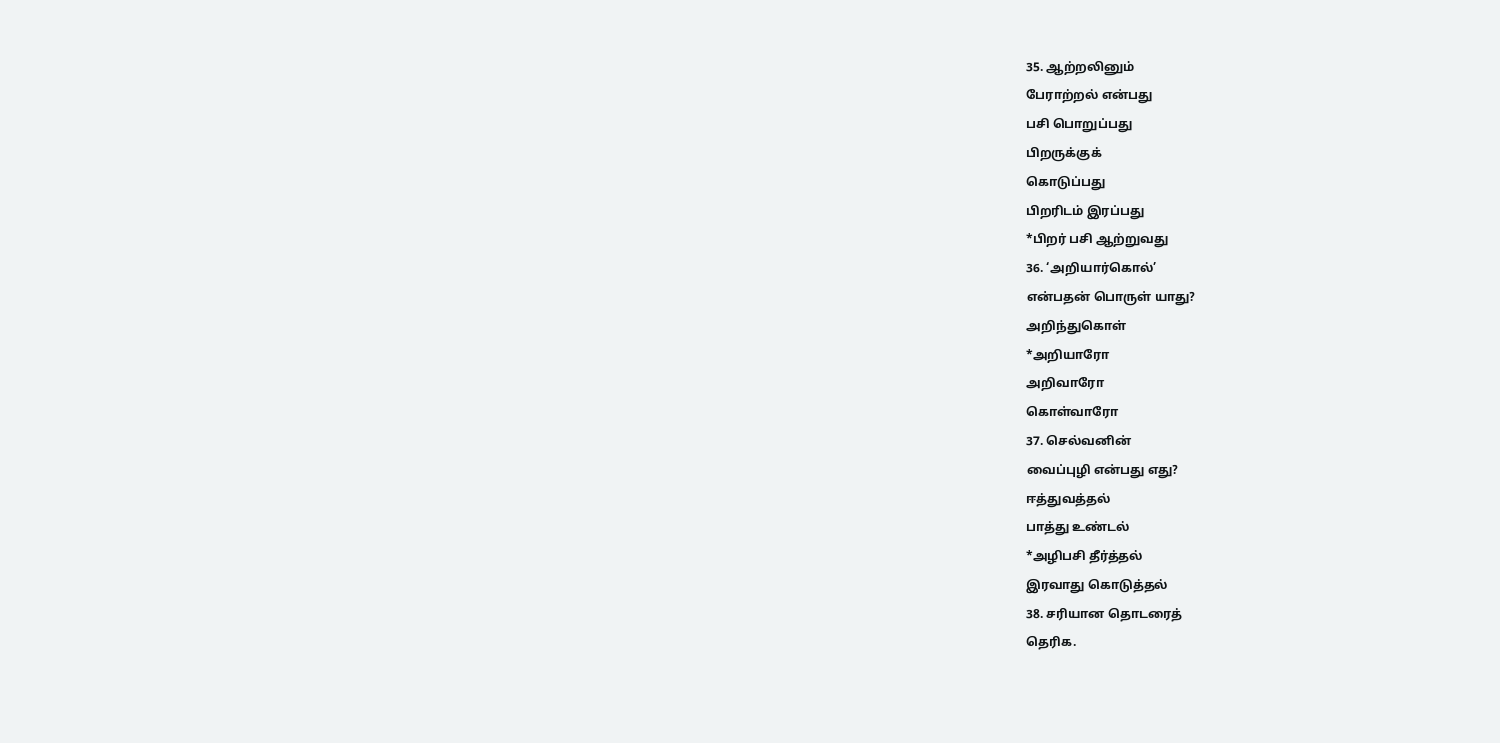35. ஆற்றலினும்
பேராற்றல் என்பது
பசி பொறுப்பது
பிறருக்குக்
கொடுப்பது
பிறரிடம் இரப்பது
*பிறர் பசி ஆற்றுவது
36. ‘அறியார்கொல்’
என்பதன் பொருள் யாது?
அறிந்துகொள்
*அறியாரோ
அறிவாரோ
கொள்வாரோ
37. செல்வனின்
வைப்புழி என்பது எது?
ஈத்துவத்தல்
பாத்து உண்டல்
*அழிபசி தீர்த்தல்
இரவாது கொடுத்தல்
38. சரியான தொடரைத்
தெரிக.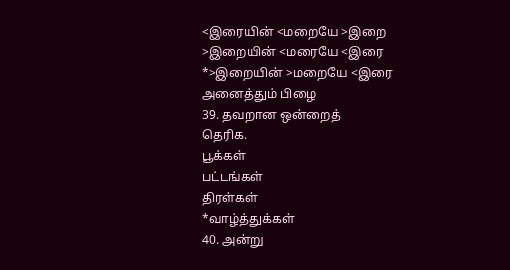<இரையின் <மறையே >இறை
>இறையின் <மரையே <இரை
*>இறையின் >மறையே <இரை
அனைத்தும் பிழை
39. தவறான ஒன்றைத்
தெரிக.
பூக்கள்
பட்டங்கள்
திரள்கள்
*வாழ்த்துக்கள்
40. அன்று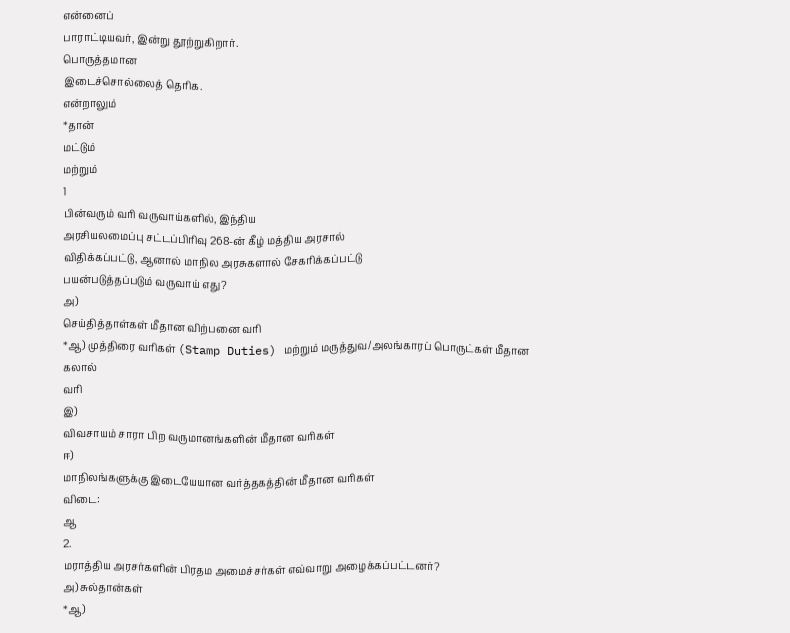என்னைப்
பாராட்டியவர், இன்று தூற்றுகிறார்.
பொருத்தமான
இடைச்சொல்லைத் தெரிக.
என்றாலும்
*தான்
மட்டும்
மற்றும்
1
பின்வரும் வரி வருவாய்களில், இந்திய
அரசியலமைப்பு சட்டப்பிரிவு 268-ன் கீழ் மத்திய அரசால்
விதிக்கப்பட்டு, ஆனால் மாநில அரசுகளால் சேகரிக்கப்பட்டு
பயன்படுத்தப்படும் வருவாய் எது?
அ)
செய்தித்தாள்கள் மீதான விற்பனை வரி
*ஆ) முத்திரை வரிகள் (Stamp Duties) மற்றும் மருத்துவ/அலங்காரப் பொருட்கள் மீதான கலால்
வரி
இ)
விவசாயம் சாரா பிற வருமானங்களின் மீதான வரிகள்
ஈ)
மாநிலங்களுக்கு இடையேயான வர்த்தகத்தின் மீதான வரிகள்
விடை:
ஆ
2.
மராத்திய அரசர்களின் பிரதம அமைச்சர்கள் எவ்வாறு அழைக்கப்பட்டனர்?
அ) சுல்தான்கள்
*ஆ)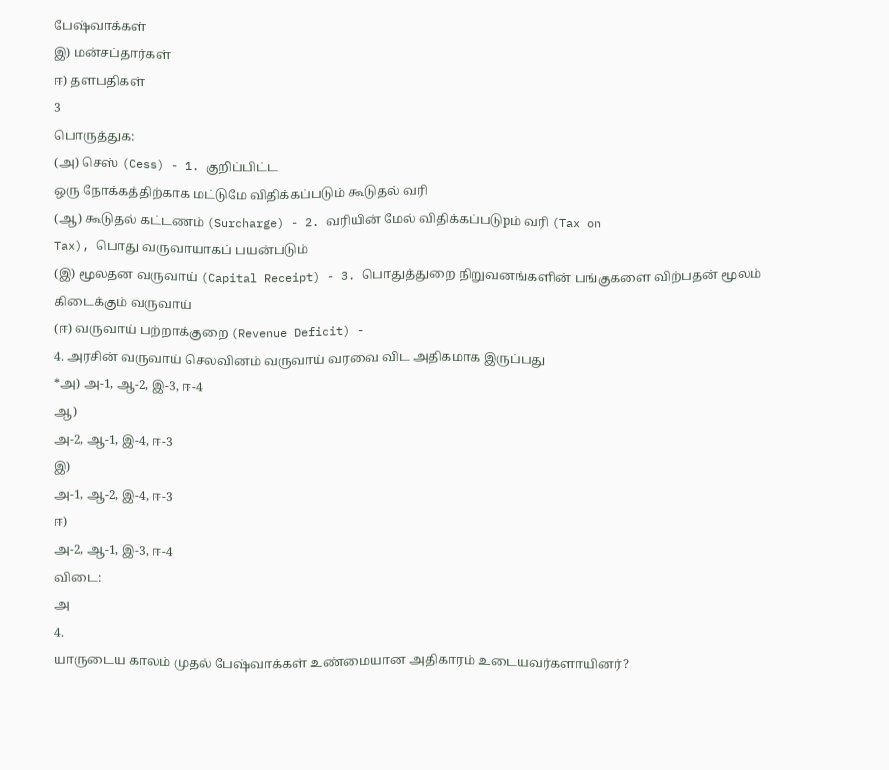பேஷ்வாக்கள்
இ) மன்சப்தார்கள்
ஈ) தளபதிகள்
3
பொருத்துக:
(அ) செஸ் (Cess) - 1. குறிப்பிட்ட
ஒரு நோக்கத்திற்காக மட்டுமே விதிக்கப்படும் கூடுதல் வரி
(ஆ) கூடுதல் கட்டணம் (Surcharge) - 2. வரியின் மேல் விதிக்கப்படுpம் வரி (Tax on
Tax), பொது வருவாயாகப் பயன்படும்
(இ) மூலதன வருவாய் (Capital Receipt) - 3. பொதுத்துறை நிறுவனங்களின் பங்குகளை விற்பதன் மூலம் கிடைக்கும் வருவாய்
(ஈ) வருவாய் பற்றாக்குறை (Revenue Deficit) -
4. அரசின் வருவாய் செலவினம் வருவாய் வரவை விட அதிகமாக இருப்பது
*அ) அ-1, ஆ-2, இ-3, ஈ-4
ஆ)
அ-2, ஆ-1, இ-4, ஈ-3
இ)
அ-1, ஆ-2, இ-4, ஈ-3
ஈ)
அ-2, ஆ-1, இ-3, ஈ-4
விடை:
அ
4.
யாருடைய காலம் முதல் பேஷ்வாக்கள் உண்மையான அதிகாரம் உடையவர்களாயினர்?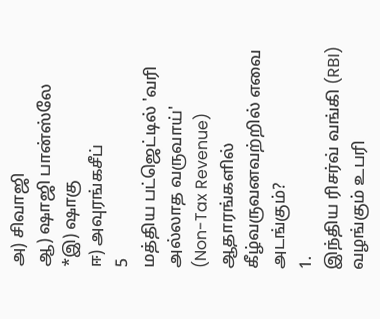அ) சிவாஜி
ஆ) ஷாஜி பான்ஸ்லே
*இ) ஷாகு
ஈ) அவுரங்கசீப்
5
மத்திய பட்ஜெட்டில் 'வரி அல்லாத வருவாய்'
(Non-Tax Revenue) ஆதாரங்களில் கீழ்வருவனவற்றில் எவை அடங்கும்?
1.
இந்திய ரிசர்வ் வங்கி (RBI) வழங்கும் உபரி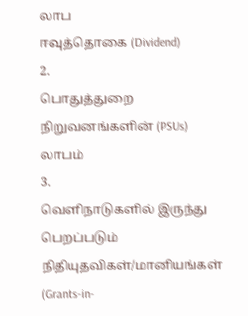லாப
ஈவுத்தொகை (Dividend)
2.
பொதுத்துறை நிறுவனங்களின் (PSUs) லாபம்
3.
வெளிநாடுகளில் இருந்து பெறப்படும் நிதியுதவிகள்/மானியங்கள் (Grants-in-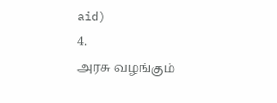aid)
4.
அரசு வழங்கும்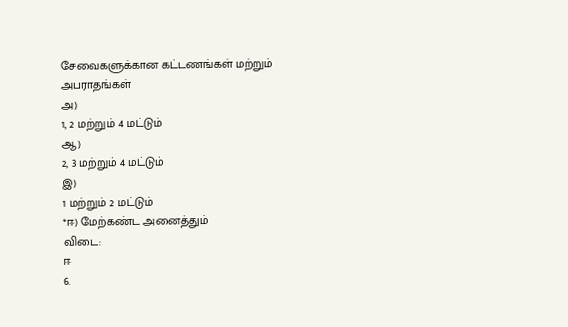சேவைகளுக்கான கட்டணங்கள் மற்றும் அபராதங்கள்
அ)
1, 2 மற்றும் 4 மட்டும்
ஆ)
2, 3 மற்றும் 4 மட்டும்
இ)
1 மற்றும் 2 மட்டும்
*ஈ) மேற்கண்ட அனைத்தும்
விடை:
ஈ
6.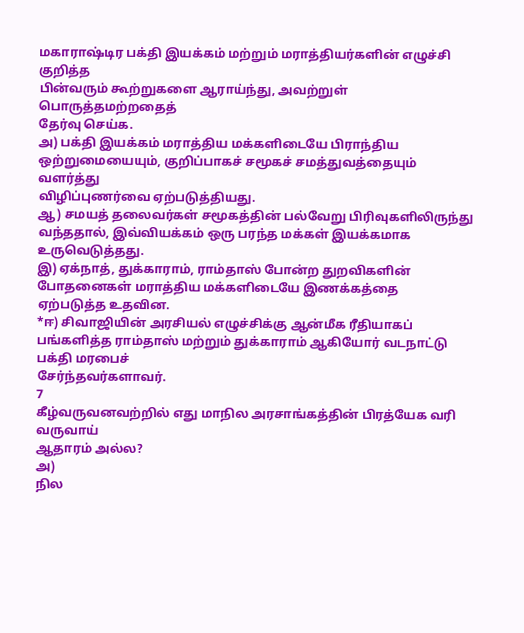மகாராஷ்டிர பக்தி இயக்கம் மற்றும் மராத்தியர்களின் எழுச்சி குறித்த
பின்வரும் கூற்றுகளை ஆராய்ந்து, அவற்றுள் பொருத்தமற்றதைத்
தேர்வு செய்க.
அ) பக்தி இயக்கம் மராத்திய மக்களிடையே பிராந்திய
ஒற்றுமையையும், குறிப்பாகச் சமூகச் சமத்துவத்தையும் வளர்த்து
விழிப்புணர்வை ஏற்படுத்தியது.
ஆ) சமயத் தலைவர்கள் சமூகத்தின் பல்வேறு பிரிவுகளிலிருந்து
வந்ததால், இவ்வியக்கம் ஒரு பரந்த மக்கள் இயக்கமாக
உருவெடுத்தது.
இ) ஏக்நாத், துக்காராம், ராம்தாஸ் போன்ற துறவிகளின் போதனைகள் மராத்திய மக்களிடையே இணக்கத்தை
ஏற்படுத்த உதவின.
*ஈ) சிவாஜியின் அரசியல் எழுச்சிக்கு ஆன்மீக ரீதியாகப்
பங்களித்த ராம்தாஸ் மற்றும் துக்காராம் ஆகியோர் வடநாட்டு பக்தி மரபைச்
சேர்ந்தவர்களாவர்.
7
கீழ்வருவனவற்றில் எது மாநில அரசாங்கத்தின் பிரத்யேக வரி வருவாய்
ஆதாரம் அல்ல?
அ)
நில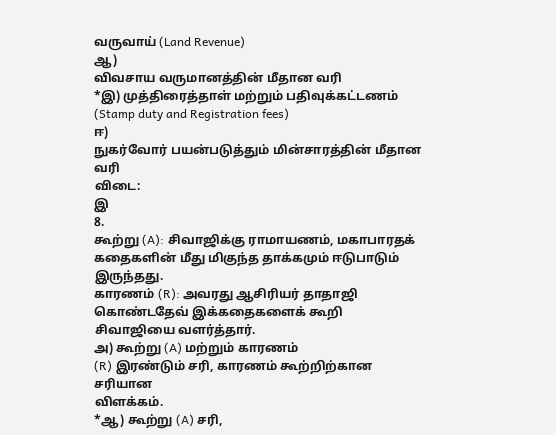வருவாய் (Land Revenue)
ஆ)
விவசாய வருமானத்தின் மீதான வரி
*இ) முத்திரைத்தாள் மற்றும் பதிவுக்கட்டணம்
(Stamp duty and Registration fees)
ஈ)
நுகர்வோர் பயன்படுத்தும் மின்சாரத்தின் மீதான வரி
விடை:
இ
8.
கூற்று (A): சிவாஜிக்கு ராமாயணம், மகாபாரதக் கதைகளின் மீது மிகுந்த தாக்கமும் ஈடுபாடும் இருந்தது.
காரணம் (R): அவரது ஆசிரியர் தாதாஜி கொண்டதேவ் இக்கதைகளைக் கூறி
சிவாஜியை வளர்த்தார்.
அ) கூற்று (A) மற்றும் காரணம்
(R) இரண்டும் சரி, காரணம் கூற்றிற்கான சரியான
விளக்கம்.
*ஆ) கூற்று (A) சரி,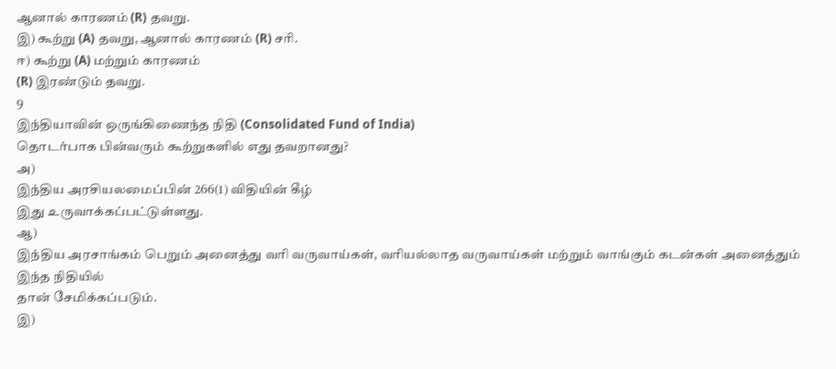ஆனால் காரணம் (R) தவறு.
இ) கூற்று (A) தவறு, ஆனால் காரணம் (R) சரி.
ஈ) கூற்று (A) மற்றும் காரணம்
(R) இரண்டும் தவறு.
9
இந்தியாவின் ஒருங்கிணைந்த நிதி (Consolidated Fund of India)
தொடர்பாக பின்வரும் கூற்றுகளில் எது தவறானது?
அ)
இந்திய அரசியலமைப்பின் 266(1) விதியின் கீழ்
இது உருவாக்கப்பட்டுள்ளது.
ஆ)
இந்திய அரசாங்கம் பெறும் அனைத்து வரி வருவாய்கள், வரியல்லாத வருவாய்கள் மற்றும் வாங்கும் கடன்கள் அனைத்தும் இந்த நிதியில்
தான் சேமிக்கப்படும்.
இ)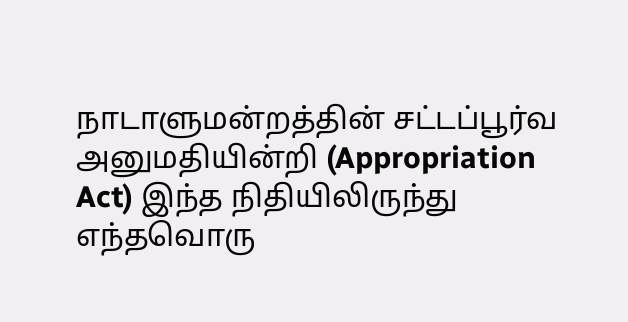நாடாளுமன்றத்தின் சட்டப்பூர்வ அனுமதியின்றி (Appropriation
Act) இந்த நிதியிலிருந்து எந்தவொரு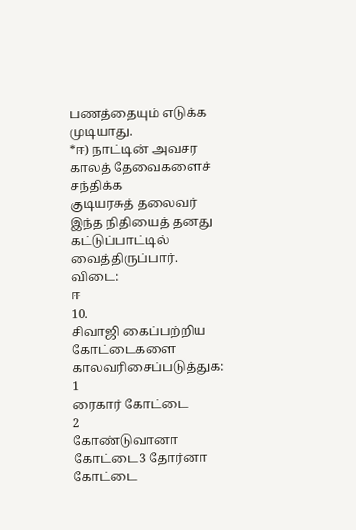பணத்தையும் எடுக்க முடியாது.
*ஈ) நாட்டின் அவசர காலத் தேவைகளைச் சந்திக்க
குடியரசுத் தலைவர் இந்த நிதியைத் தனது கட்டுப்பாட்டில் வைத்திருப்பார்.
விடை:
ஈ
10.
சிவாஜி கைப்பற்றிய கோட்டைகளை காலவரிசைப்படுத்துக:
1
ரைகார் கோட்டை
2
கோண்டுவானா கோட்டை3 தோர்னா கோட்டை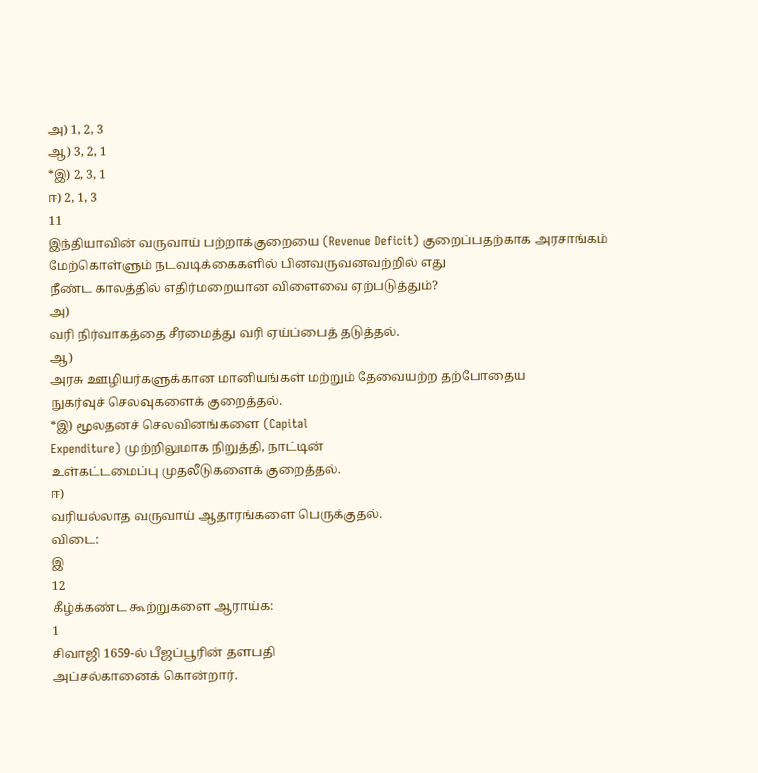அ) 1, 2, 3
ஆ) 3, 2, 1
*இ) 2, 3, 1
ஈ) 2, 1, 3
11
இந்தியாவின் வருவாய் பற்றாக்குறையை (Revenue Deficit) குறைப்பதற்காக அரசாங்கம் மேற்கொள்ளும் நடவடிக்கைகளில் பினவருவனவற்றில் எது
நீண்ட காலத்தில் எதிர்மறையான விளைவை ஏற்படுத்தும்?
அ)
வரி நிர்வாகத்தை சீரமைத்து வரி ஏய்ப்பைத் தடுத்தல்.
ஆ)
அரசு ஊழியர்களுக்கான மானியங்கள் மற்றும் தேவையற்ற தற்போதைய
நுகர்வுச் செலவுகளைக் குறைத்தல்.
*இ) மூலதனச் செலவினங்களை (Capital
Expenditure) முற்றிலுமாக நிறுத்தி, நாட்டின்
உள்கட்டமைப்பு முதலீடுகளைக் குறைத்தல்.
ஈ)
வரியல்லாத வருவாய் ஆதாரங்களை பெருக்குதல்.
விடை:
இ
12
கீழ்க்கண்ட கூற்றுகளை ஆராய்க:
1
சிவாஜி 1659-ல் பீஜப்பூரின் தளபதி
அப்சல்கானைக் கொன்றார்.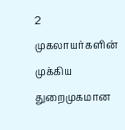2
முகலாயர்களின் முக்கிய துறைமுகமான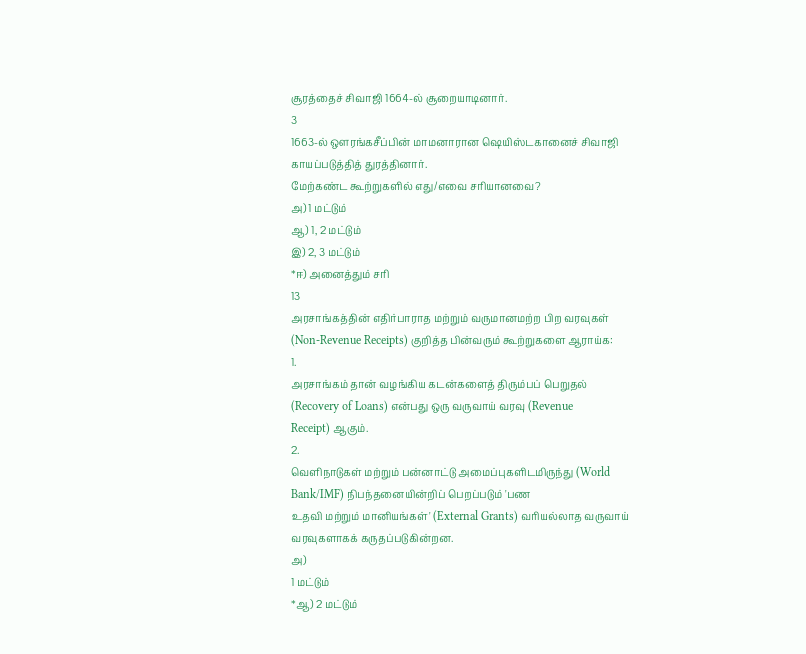சூரத்தைச் சிவாஜி 1664-ல் சூறையாடினார்.
3
1663-ல் ஔரங்கசீப்பின் மாமனாரான ஷெயிஸ்டகானைச் சிவாஜி
காயப்படுத்தித் துரத்தினார்.
மேற்கண்ட கூற்றுகளில் எது/எவை சரியானவை?
அ) 1 மட்டும்
ஆ) 1, 2 மட்டும்
இ) 2, 3 மட்டும்
*ஈ) அனைத்தும் சரி
13
அரசாங்கத்தின் எதிர்பாராத மற்றும் வருமானமற்ற பிற வரவுகள்
(Non-Revenue Receipts) குறித்த பின்வரும் கூற்றுகளை ஆராய்க:
1.
அரசாங்கம் தான் வழங்கிய கடன்களைத் திரும்பப் பெறுதல்
(Recovery of Loans) என்பது ஒரு வருவாய் வரவு (Revenue
Receipt) ஆகும்.
2.
வெளிநாடுகள் மற்றும் பன்னாட்டு அமைப்புகளிடமிருந்து (World
Bank/IMF) நிபந்தனையின்றிப் பெறப்படும் 'பண
உதவி மற்றும் மானியங்கள்' (External Grants) வரியல்லாத வருவாய்
வரவுகளாகக் கருதப்படுகின்றன.
அ)
1 மட்டும்
*ஆ) 2 மட்டும்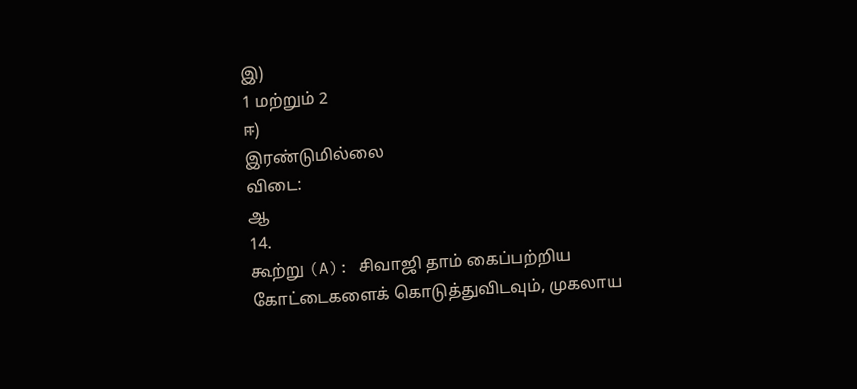இ)
1 மற்றும் 2
ஈ)
இரண்டுமில்லை
விடை:
ஆ
14.
கூற்று (A): சிவாஜி தாம் கைப்பற்றிய
கோட்டைகளைக் கொடுத்துவிடவும், முகலாய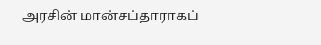அரசின் மான்சப்தாராகப்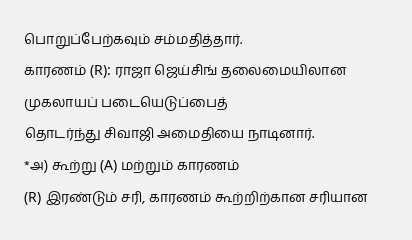பொறுப்பேற்கவும் சம்மதித்தார்.
காரணம் (R): ராஜா ஜெய்சிங் தலைமையிலான முகலாயப் படையெடுப்பைத்
தொடர்ந்து சிவாஜி அமைதியை நாடினார்.
*அ) கூற்று (A) மற்றும் காரணம்
(R) இரண்டும் சரி, காரணம் கூற்றிற்கான சரியான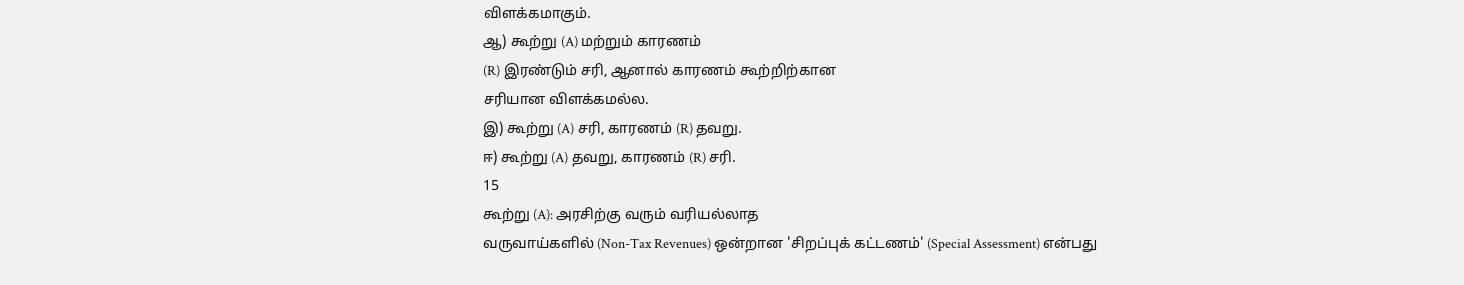விளக்கமாகும்.
ஆ) கூற்று (A) மற்றும் காரணம்
(R) இரண்டும் சரி, ஆனால் காரணம் கூற்றிற்கான
சரியான விளக்கமல்ல.
இ) கூற்று (A) சரி, காரணம் (R) தவறு.
ஈ) கூற்று (A) தவறு, காரணம் (R) சரி.
15
கூற்று (A): அரசிற்கு வரும் வரியல்லாத
வருவாய்களில் (Non-Tax Revenues) ஒன்றான 'சிறப்புக் கட்டணம்' (Special Assessment) என்பது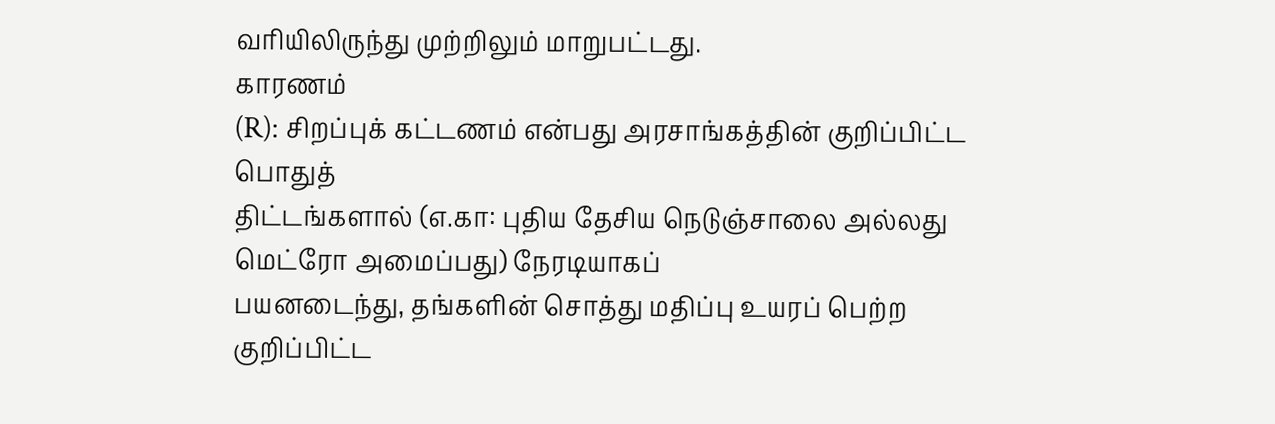வரியிலிருந்து முற்றிலும் மாறுபட்டது.
காரணம்
(R): சிறப்புக் கட்டணம் என்பது அரசாங்கத்தின் குறிப்பிட்ட பொதுத்
திட்டங்களால் (எ.கா: புதிய தேசிய நெடுஞ்சாலை அல்லது மெட்ரோ அமைப்பது) நேரடியாகப்
பயனடைந்து, தங்களின் சொத்து மதிப்பு உயரப் பெற்ற குறிப்பிட்ட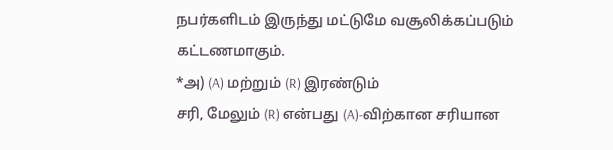நபர்களிடம் இருந்து மட்டுமே வசூலிக்கப்படும் கட்டணமாகும்.
*அ) (A) மற்றும் (R) இரண்டும்
சரி, மேலும் (R) என்பது (A)-விற்கான சரியான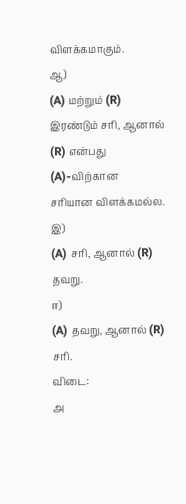விளக்கமாகும்.
ஆ)
(A) மற்றும் (R) இரண்டும் சரி, ஆனால் (R) என்பது (A)-விற்கான
சரியான விளக்கமல்ல.
இ)
(A) சரி, ஆனால் (R) தவறு.
ஈ)
(A) தவறு, ஆனால் (R) சரி.
விடை:
அ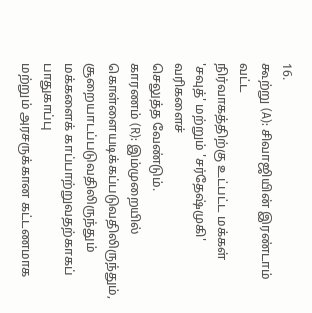16.
கூற்று (A): சிவாஜியின் இரண்டாம் வட்ட
நிர்வாகத்திற்கு உட்பட்ட மக்கள் 'சவுத்' மற்றும் 'சர்தேஷ்முகி' வரிகளைச்
செலுத்த வேண்டும்.
காரணம் (R): இம்முறையில் கொள்ளையடிக்கப்படுவதிலிருந்தும், சூறையாடப்படுவதிலிருந்தும் மக்களைக் காப்பாற்றுவதற்காகப் பாதுகாப்பு
மற்றும் அரசருக்கான கட்டணமாக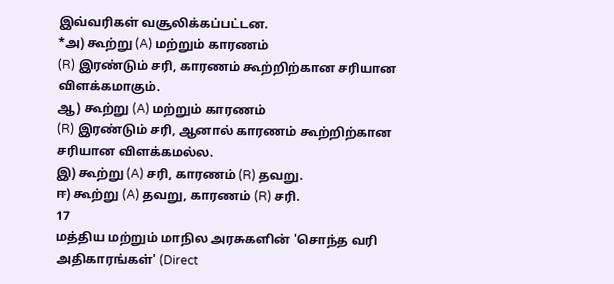இவ்வரிகள் வசூலிக்கப்பட்டன.
*அ) கூற்று (A) மற்றும் காரணம்
(R) இரண்டும் சரி, காரணம் கூற்றிற்கான சரியான
விளக்கமாகும்.
ஆ) கூற்று (A) மற்றும் காரணம்
(R) இரண்டும் சரி, ஆனால் காரணம் கூற்றிற்கான
சரியான விளக்கமல்ல.
இ) கூற்று (A) சரி, காரணம் (R) தவறு.
ஈ) கூற்று (A) தவறு, காரணம் (R) சரி.
17
மத்திய மற்றும் மாநில அரசுகளின் 'சொந்த வரி
அதிகாரங்கள்' (Direct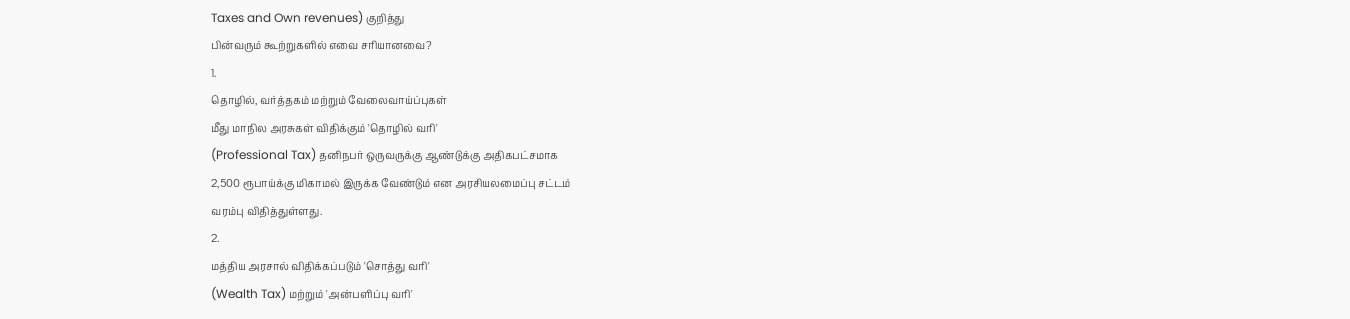Taxes and Own revenues) குறித்து
பின்வரும் கூற்றுகளில் எவை சரியானவை?
1.
தொழில், வர்த்தகம் மற்றும் வேலைவாய்ப்புகள்
மீது மாநில அரசுகள் விதிக்கும் 'தொழில் வரி'
(Professional Tax) தனிநபர் ஒருவருக்கு ஆண்டுக்கு அதிகபட்சமாக
2,500 ரூபாய்க்கு மிகாமல் இருக்க வேண்டும் என அரசியலமைப்பு சட்டம்
வரம்பு விதித்துள்ளது.
2.
மத்திய அரசால் விதிக்கப்படும் 'சொத்து வரி'
(Wealth Tax) மற்றும் 'அன்பளிப்பு வரி'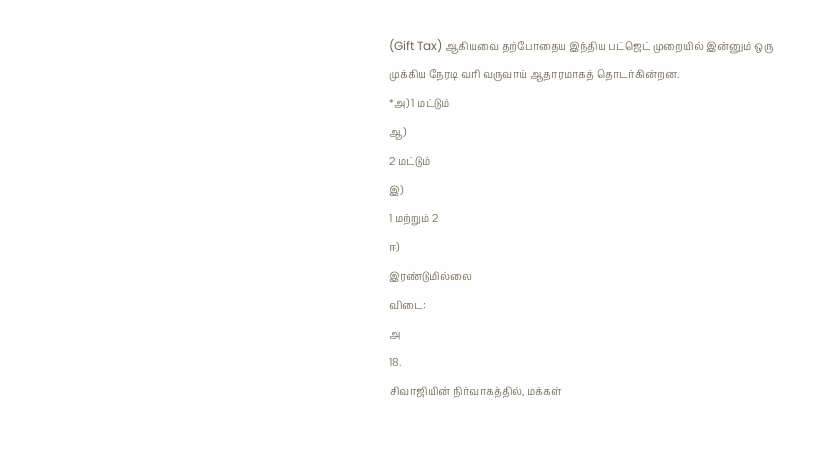(Gift Tax) ஆகியவை தற்போதைய இந்திய பட்ஜெட் முறையில் இன்னும் ஒரு
முக்கிய நேரடி வரி வருவாய் ஆதாரமாகத் தொடர்கின்றன.
*அ) 1 மட்டும்
ஆ)
2 மட்டும்
இ)
1 மற்றும் 2
ஈ)
இரண்டுமில்லை
விடை:
அ
18.
சிவாஜியின் நிர்வாகத்தில், மக்கள்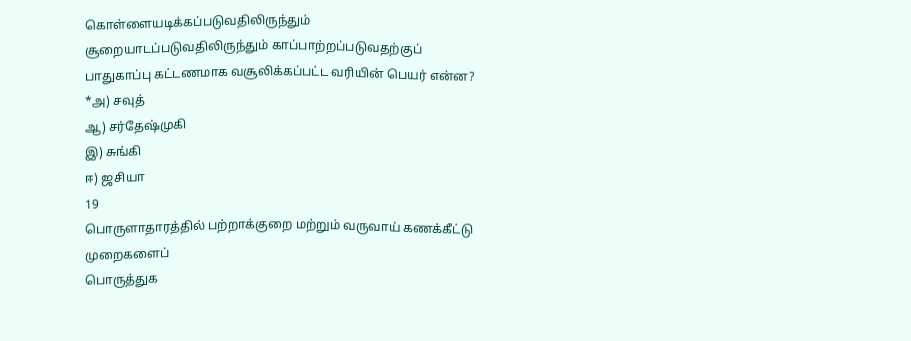கொள்ளையடிக்கப்படுவதிலிருந்தும் சூறையாடப்படுவதிலிருந்தும் காப்பாற்றப்படுவதற்குப்
பாதுகாப்பு கட்டணமாக வசூலிக்கப்பட்ட வரியின் பெயர் என்ன?
*அ) சவுத்
ஆ) சர்தேஷ்முகி
இ) சுங்கி
ஈ) ஜசியா
19
பொருளாதாரத்தில் பற்றாக்குறை மற்றும் வருவாய் கணக்கீட்டு முறைகளைப்
பொருத்துக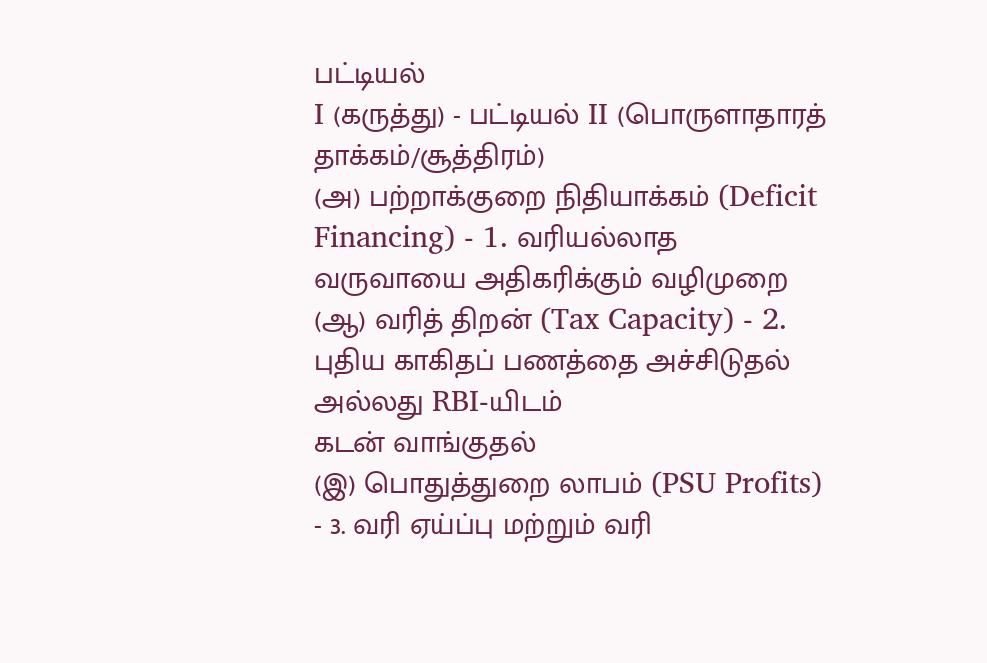பட்டியல்
I (கருத்து) - பட்டியல் II (பொருளாதாரத் தாக்கம்/சூத்திரம்)
(அ) பற்றாக்குறை நிதியாக்கம் (Deficit
Financing) - 1. வரியல்லாத வருவாயை அதிகரிக்கும் வழிமுறை
(ஆ) வரித் திறன் (Tax Capacity) - 2. புதிய காகிதப் பணத்தை அச்சிடுதல் அல்லது RBI-யிடம்
கடன் வாங்குதல்
(இ) பொதுத்துறை லாபம் (PSU Profits) - 3. வரி ஏய்ப்பு மற்றும் வரி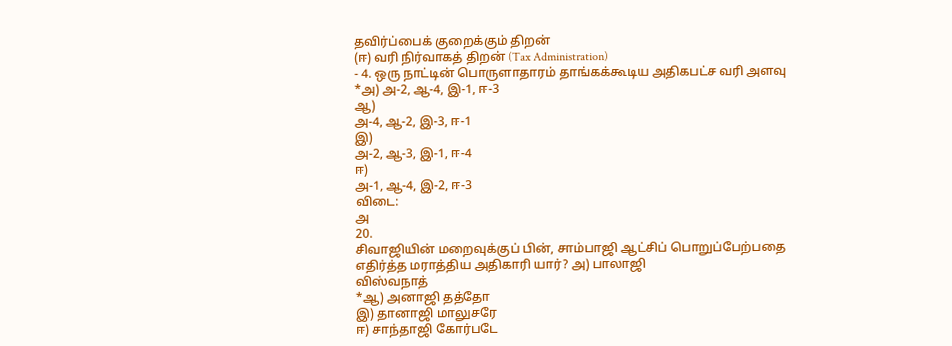தவிர்ப்பைக் குறைக்கும் திறன்
(ஈ) வரி நிர்வாகத் திறன் (Tax Administration)
- 4. ஒரு நாட்டின் பொருளாதாரம் தாங்கக்கூடிய அதிகபட்ச வரி அளவு
*அ) அ-2, ஆ-4, இ-1, ஈ-3
ஆ)
அ-4, ஆ-2, இ-3, ஈ-1
இ)
அ-2, ஆ-3, இ-1, ஈ-4
ஈ)
அ-1, ஆ-4, இ-2, ஈ-3
விடை:
அ
20.
சிவாஜியின் மறைவுக்குப் பின், சாம்பாஜி ஆட்சிப் பொறுப்பேற்பதை
எதிர்த்த மராத்திய அதிகாரி யார்? அ) பாலாஜி
விஸ்வநாத்
*ஆ) அனாஜி தத்தோ
இ) தானாஜி மாலுசரே
ஈ) சாந்தாஜி கோர்படே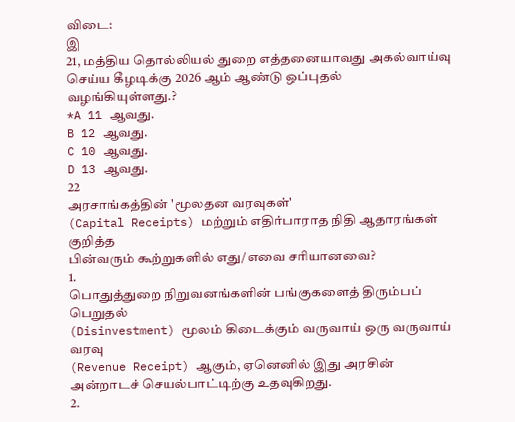விடை:
இ
21, மத்திய தொல்லியல் துறை எத்தனையாவது அகல்வாய்வு செய்ய கீழடிக்கு 2026 ஆம் ஆண்டு ஒப்புதல்
வழங்கியுள்ளது.?
*A 11 ஆவது.
B 12 ஆவது.
C 10 ஆவது.
D 13 ஆவது.
22
அரசாங்கத்தின் 'மூலதன வரவுகள்'
(Capital Receipts) மற்றும் எதிர்பாராத நிதி ஆதாரங்கள் குறித்த
பின்வரும் கூற்றுகளில் எது/எவை சரியானவை?
1.
பொதுத்துறை நிறுவனங்களின் பங்குகளைத் திரும்பப் பெறுதல்
(Disinvestment) மூலம் கிடைக்கும் வருவாய் ஒரு வருவாய் வரவு
(Revenue Receipt) ஆகும், ஏனெனில் இது அரசின்
அன்றாடச் செயல்பாட்டிற்கு உதவுகிறது.
2.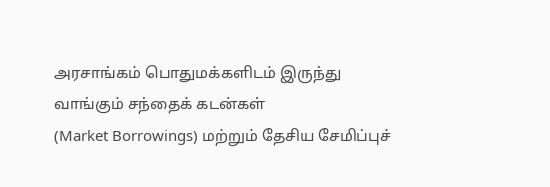அரசாங்கம் பொதுமக்களிடம் இருந்து வாங்கும் சந்தைக் கடன்கள்
(Market Borrowings) மற்றும் தேசிய சேமிப்புச்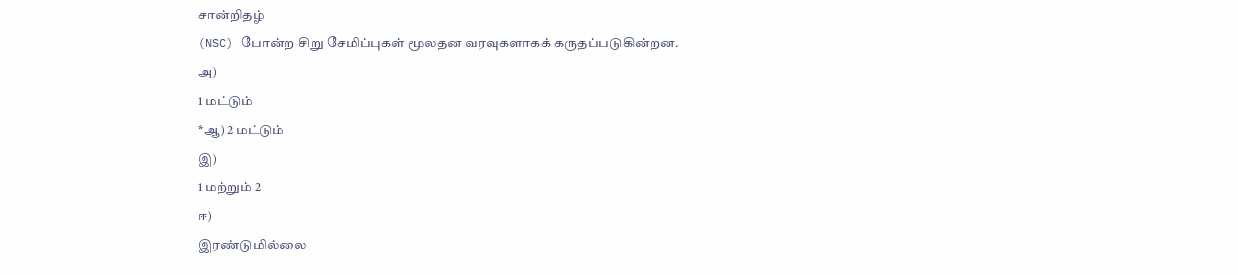சான்றிதழ்
(NSC) போன்ற சிறு சேமிப்புகள் மூலதன வரவுகளாகக் கருதப்படுகின்றன.
அ)
1 மட்டும்
*ஆ) 2 மட்டும்
இ)
1 மற்றும் 2
ஈ)
இரண்டுமில்லை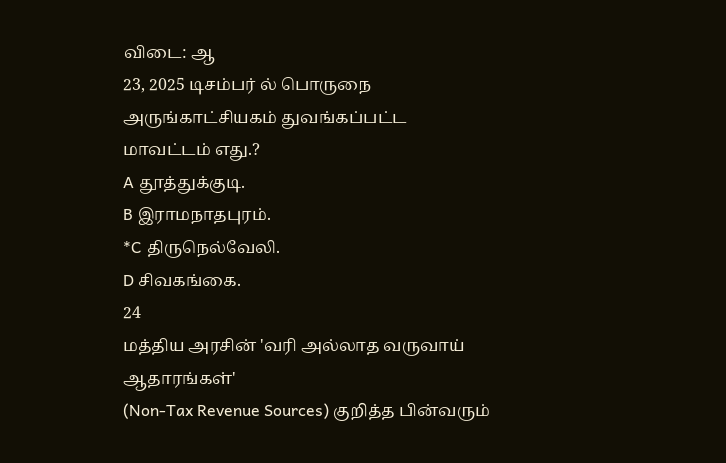விடை: ஆ
23, 2025 டிசம்பர் ல் பொருநை அருங்காட்சியகம் துவங்கப்பட்ட
மாவட்டம் எது.?
A தூத்துக்குடி.
B இராமநாதபுரம்.
*C திருநெல்வேலி.
D சிவகங்கை.
24
மத்திய அரசின் 'வரி அல்லாத வருவாய் ஆதாரங்கள்'
(Non-Tax Revenue Sources) குறித்த பின்வரும்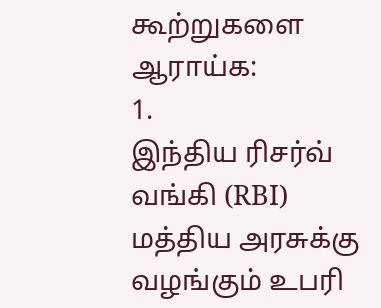கூற்றுகளை ஆராய்க:
1.
இந்திய ரிசர்வ் வங்கி (RBI) மத்திய அரசுக்கு
வழங்கும் உபரி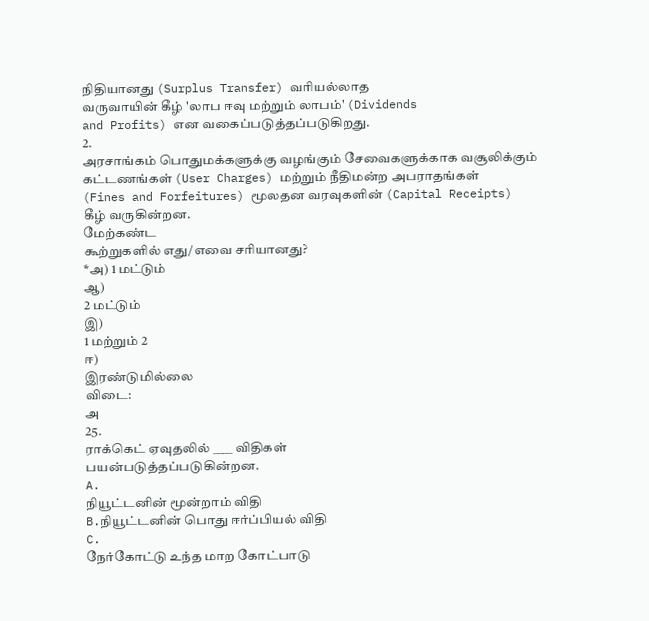நிதியானது (Surplus Transfer) வரியல்லாத
வருவாயின் கீழ் 'லாப ஈவு மற்றும் லாபம்' (Dividends
and Profits) என வகைப்படுத்தப்படுகிறது.
2.
அரசாங்கம் பொதுமக்களுக்கு வழங்கும் சேவைகளுக்காக வசூலிக்கும்
கட்டணங்கள் (User Charges) மற்றும் நீதிமன்ற அபராதங்கள்
(Fines and Forfeitures) மூலதன வரவுகளின் (Capital Receipts)
கீழ் வருகின்றன.
மேற்கண்ட
கூற்றுகளில் எது/எவை சரியானது?
*அ) 1 மட்டும்
ஆ)
2 மட்டும்
இ)
1 மற்றும் 2
ஈ)
இரண்டுமில்லை
விடை:
அ
25.
ராக்கெட் ஏவுதலில் ____ விதிகள்
பயன்படுத்தப்படுகின்றன.
A.
நியூட்டனின் மூன்றாம் விதி
B.நியூட்டனின் பொது ஈர்ப்பியல் விதி
C.
நேர்கோட்டு உந்த மாற கோட்பாடு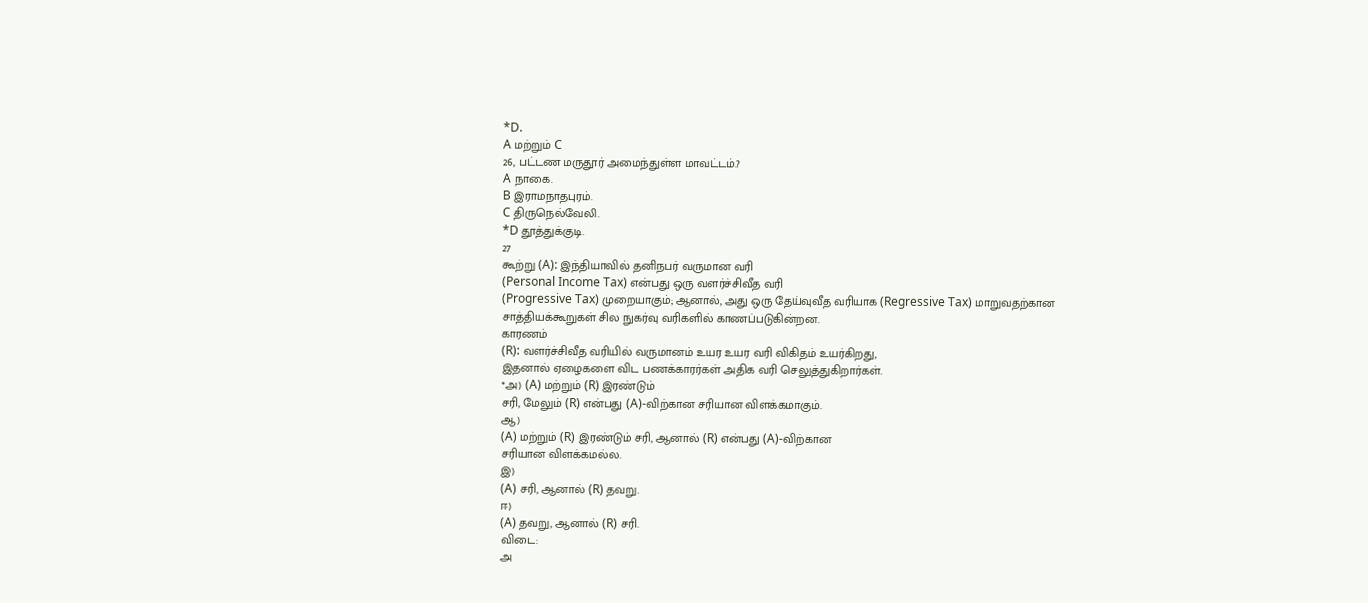*D.
A மற்றும் C
26, பட்டண மருதூர் அமைந்துள்ள மாவட்டம்.?
A நாகை.
B இராமநாதபுரம்.
C திருநெல்வேலி.
*D தூத்துக்குடி.
27
கூற்று (A): இந்தியாவில் தனிநபர் வருமான வரி
(Personal Income Tax) என்பது ஒரு வளர்ச்சிவீத வரி
(Progressive Tax) முறையாகும்; ஆனால், அது ஒரு தேய்வுவீத வரியாக (Regressive Tax) மாறுவதற்கான
சாத்தியக்கூறுகள் சில நுகர்வு வரிகளில் காணப்படுகின்றன.
காரணம்
(R): வளர்ச்சிவீத வரியில் வருமானம் உயர உயர வரி விகிதம் உயர்கிறது,
இதனால் ஏழைகளை விட பணக்காரர்கள் அதிக வரி செலுத்துகிறார்கள்.
*அ) (A) மற்றும் (R) இரண்டும்
சரி, மேலும் (R) என்பது (A)-விற்கான சரியான விளக்கமாகும்.
ஆ)
(A) மற்றும் (R) இரண்டும் சரி, ஆனால் (R) என்பது (A)-விற்கான
சரியான விளக்கமல்ல.
இ)
(A) சரி, ஆனால் (R) தவறு.
ஈ)
(A) தவறு, ஆனால் (R) சரி.
விடை:
அ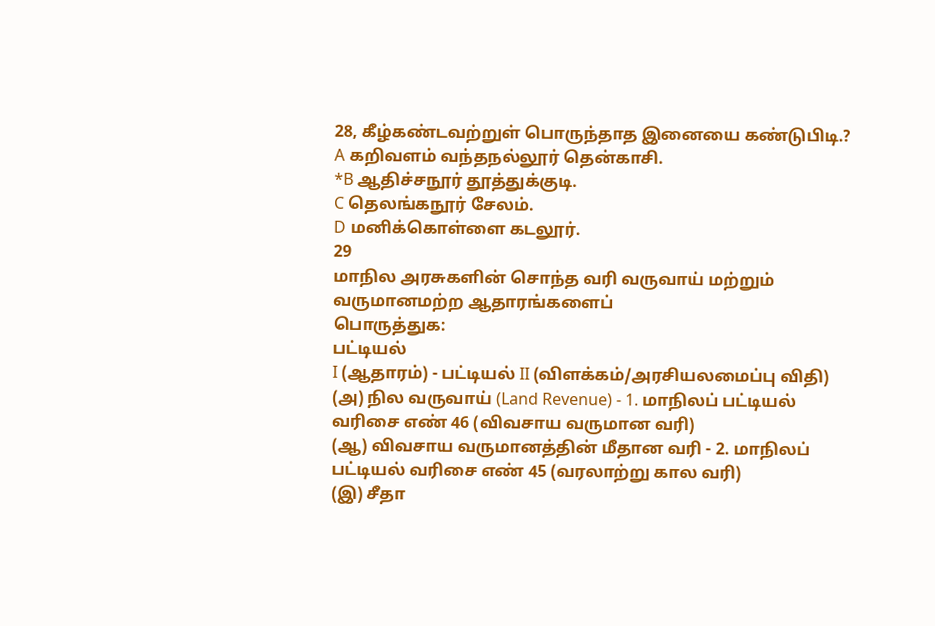28, கீழ்கண்டவற்றுள் பொருந்தாத இனையை கண்டுபிடி.?
A கறிவளம் வந்தநல்லூர் தென்காசி.
*B ஆதிச்சநூர் தூத்துக்குடி.
C தெலங்கநூர் சேலம்.
D மனிக்கொள்ளை கடலூர்.
29
மாநில அரசுகளின் சொந்த வரி வருவாய் மற்றும் வருமானமற்ற ஆதாரங்களைப்
பொருத்துக:
பட்டியல்
I (ஆதாரம்) - பட்டியல் II (விளக்கம்/அரசியலமைப்பு விதி)
(அ) நில வருவாய் (Land Revenue) - 1. மாநிலப் பட்டியல் வரிசை எண் 46 (விவசாய வருமான வரி)
(ஆ) விவசாய வருமானத்தின் மீதான வரி - 2. மாநிலப் பட்டியல் வரிசை எண் 45 (வரலாற்று கால வரி)
(இ) சீதா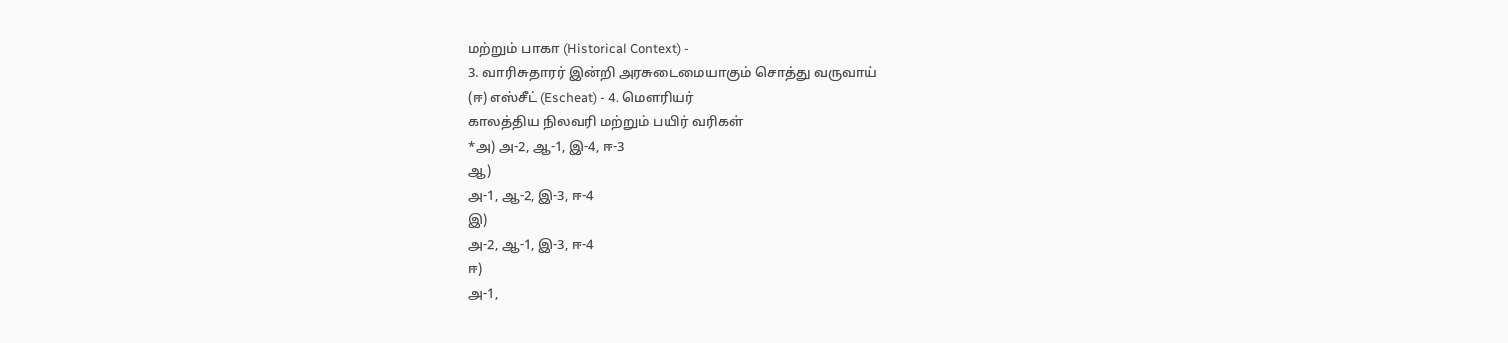மற்றும் பாகா (Historical Context) -
3. வாரிசுதாரர் இன்றி அரசுடைமையாகும் சொத்து வருவாய்
(ஈ) எஸ்சீட் (Escheat) - 4. மௌரியர்
காலத்திய நிலவரி மற்றும் பயிர் வரிகள்
*அ) அ-2, ஆ-1, இ-4, ஈ-3
ஆ)
அ-1, ஆ-2, இ-3, ஈ-4
இ)
அ-2, ஆ-1, இ-3, ஈ-4
ஈ)
அ-1,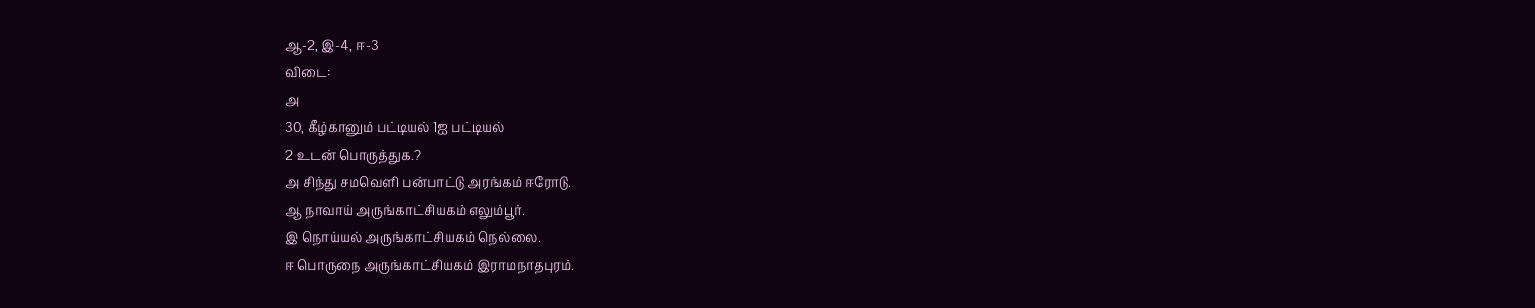ஆ-2, இ-4, ஈ-3
விடை:
அ
30, கீழ்கானும் பட்டியல் 1ஐ பட்டியல்
2 உடன் பொருத்துக.?
அ சிந்து சமவெளி பன்பாட்டு அரங்கம் ஈரோடு.
ஆ நாவாய் அருங்காட்சியகம் எலும்பூர்.
இ நொய்யல் அருங்காட்சியகம் நெல்லை.
ஈ பொருநை அருங்காட்சியகம் இராமநாதபுரம்.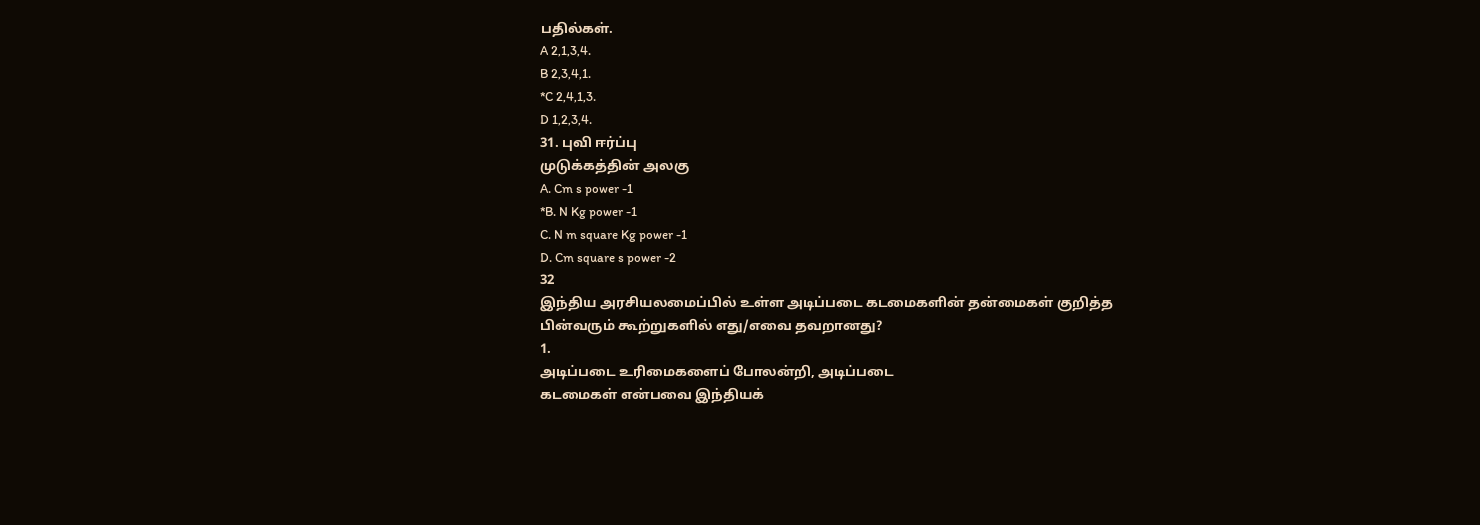பதில்கள்.
A 2,1,3,4.
B 2,3,4,1.
*C 2,4,1,3.
D 1,2,3,4.
31. புவி ஈர்ப்பு
முடுக்கத்தின் அலகு
A. Cm s power -1
*B. N Kg power -1
C. N m square Kg power -1
D. Cm square s power -2
32
இந்திய அரசியலமைப்பில் உள்ள அடிப்படை கடமைகளின் தன்மைகள் குறித்த
பின்வரும் கூற்றுகளில் எது/எவை தவறானது?
1.
அடிப்படை உரிமைகளைப் போலன்றி, அடிப்படை
கடமைகள் என்பவை இந்தியக்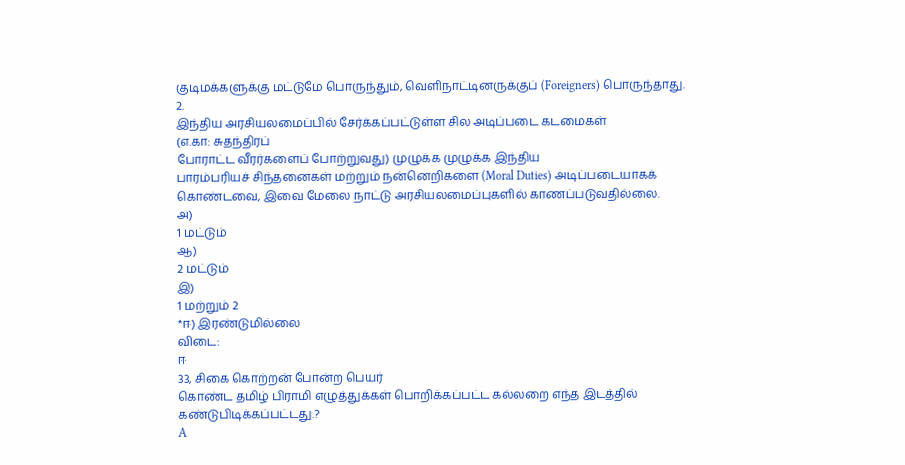குடிமக்களுக்கு மட்டுமே பொருந்தும், வெளிநாட்டினருக்குப் (Foreigners) பொருந்தாது.
2.
இந்திய அரசியலமைப்பில் சேர்க்கப்பட்டுள்ள சில அடிப்படை கடமைகள்
(எ.கா: சுதந்திரப்
போராட்ட வீரர்களைப் போற்றுவது) முழுக்க முழுக்க இந்திய
பாரம்பரியச் சிந்தனைகள் மற்றும் நன்னெறிகளை (Moral Duties) அடிப்படையாகக்
கொண்டவை, இவை மேலை நாட்டு அரசியலமைப்புகளில் காணப்படுவதில்லை.
அ)
1 மட்டும்
ஆ)
2 மட்டும்
இ)
1 மற்றும் 2
*ஈ) இரண்டுமில்லை
விடை:
ஈ
33, சிகை கொற்றன் போன்ற பெயர்
கொண்ட தமிழ் பிராமி எழுத்துக்கள் பொறிக்கப்பட்ட கல்லறை எந்த இடத்தில்
கண்டுபிடிக்கப்பட்டது.?
A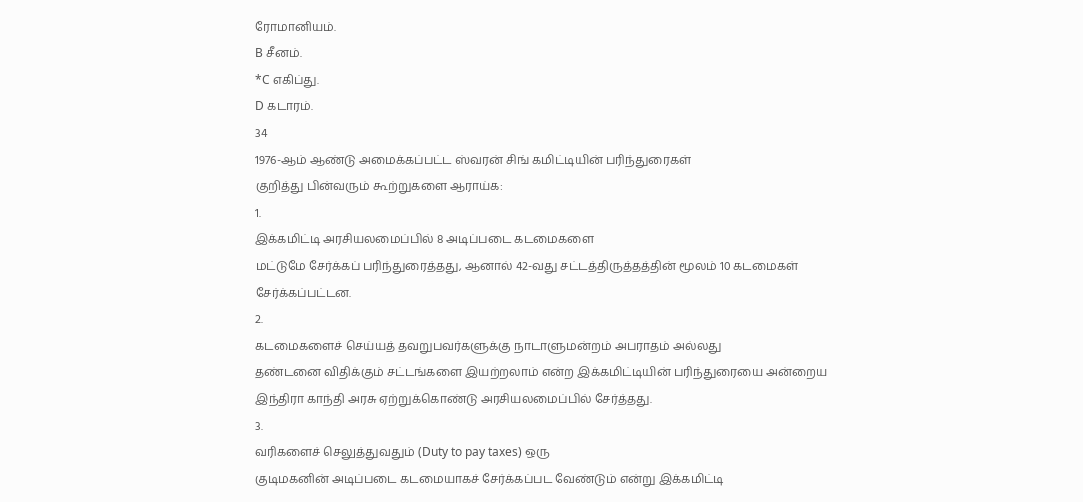ரோமானியம்.
B சீனம்.
*C எகிப்து.
D கடாரம்.
34
1976-ஆம் ஆண்டு அமைக்கப்பட்ட ஸ்வரன் சிங் கமிட்டியின் பரிந்துரைகள்
குறித்து பின்வரும் கூற்றுகளை ஆராய்க:
1.
இக்கமிட்டி அரசியலமைப்பில் 8 அடிப்படை கடமைகளை
மட்டுமே சேர்க்கப் பரிந்துரைத்தது, ஆனால் 42-வது சட்டத்திருத்தத்தின் மூலம் 10 கடமைகள்
சேர்க்கப்பட்டன.
2.
கடமைகளைச் செய்யத் தவறுபவர்களுக்கு நாடாளுமன்றம் அபராதம் அல்லது
தண்டனை விதிக்கும் சட்டங்களை இயற்றலாம் என்ற இக்கமிட்டியின் பரிந்துரையை அன்றைய
இந்திரா காந்தி அரசு ஏற்றுக்கொண்டு அரசியலமைப்பில் சேர்த்தது.
3.
வரிகளைச் செலுத்துவதும் (Duty to pay taxes) ஒரு
குடிமகனின் அடிப்படை கடமையாகச் சேர்க்கப்பட வேண்டும் என்று இக்கமிட்டி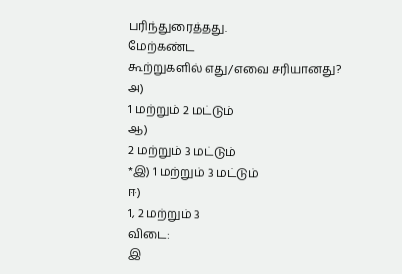பரிந்துரைத்தது.
மேற்கண்ட
கூற்றுகளில் எது/எவை சரியானது?
அ)
1 மற்றும் 2 மட்டும்
ஆ)
2 மற்றும் 3 மட்டும்
*இ) 1 மற்றும் 3 மட்டும்
ஈ)
1, 2 மற்றும் 3
விடை:
இ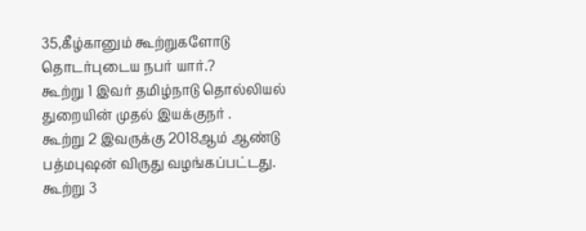35,கீழ்கானும் கூற்றுகளோடு தொடர்புடைய நபர் யார்.?
கூற்று 1 இவர் தமிழ்நாடு தொல்லியல் துறையின் முதல் இயக்குநர் .
கூற்று 2 இவருக்கு 2018ஆம் ஆண்டு பத்மபுஷன் விருது வழங்கப்பட்டது.
கூற்று 3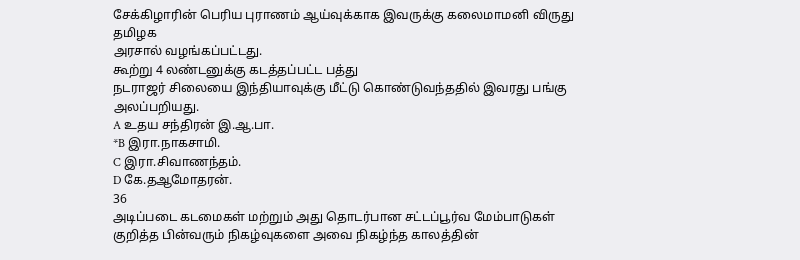சேக்கிழாரின் பெரிய புராணம் ஆய்வுக்காக இவருக்கு கலைமாமனி விருது தமிழக
அரசால் வழங்கப்பட்டது.
கூற்று 4 லண்டனுக்கு கடத்தப்பட்ட பத்து
நடராஜர் சிலையை இந்தியாவுக்கு மீட்டு கொண்டுவந்ததில் இவரது பங்கு அலப்பறியது.
A உதய சந்திரன் இ.ஆ.பா.
*B இரா.நாகசாமி.
C இரா.சிவாணந்தம்.
D கே.தஆமோதரன்.
36
அடிப்படை கடமைகள் மற்றும் அது தொடர்பான சட்டப்பூர்வ மேம்பாடுகள்
குறித்த பின்வரும் நிகழ்வுகளை அவை நிகழ்ந்த காலத்தின்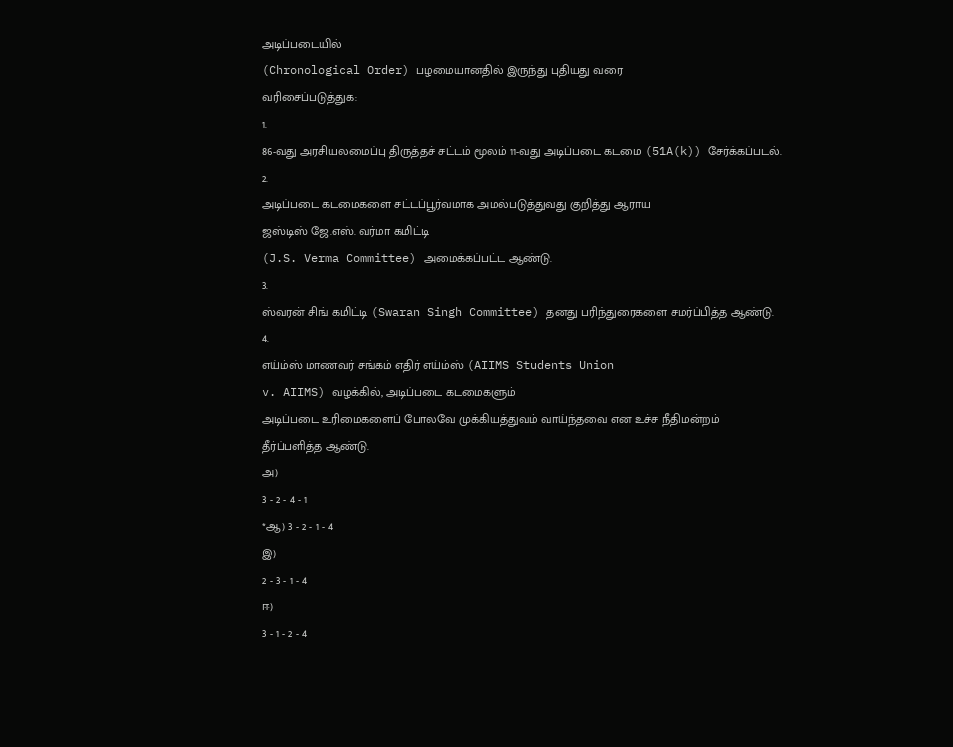அடிப்படையில்
(Chronological Order) பழமையானதில் இருந்து புதியது வரை
வரிசைப்படுத்துக:
1.
86-வது அரசியலமைப்பு திருத்தச் சட்டம் மூலம் 11-வது அடிப்படை கடமை (51A(k)) சேர்க்கப்படல்.
2.
அடிப்படை கடமைகளை சட்டப்பூர்வமாக அமல்படுத்துவது குறித்து ஆராய
ஜஸ்டிஸ் ஜே.எஸ். வர்மா கமிட்டி
(J.S. Verma Committee) அமைக்கப்பட்ட ஆண்டு.
3.
ஸ்வரன் சிங் கமிட்டி (Swaran Singh Committee) தனது பரிந்துரைகளை சமர்ப்பித்த ஆண்டு.
4.
எய்ம்ஸ் மாணவர் சங்கம் எதிர் எய்ம்ஸ் (AIIMS Students Union
v. AIIMS) வழக்கில், அடிப்படை கடமைகளும்
அடிப்படை உரிமைகளைப் போலவே முக்கியத்துவம் வாய்ந்தவை என உச்ச நீதிமன்றம்
தீர்ப்பளித்த ஆண்டு.
அ)
3 - 2 - 4 - 1
*ஆ) 3 - 2 - 1 - 4
இ)
2 - 3 - 1 - 4
ஈ)
3 - 1 - 2 - 4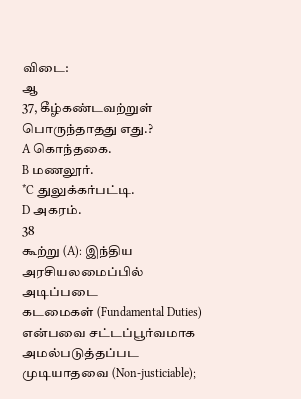விடை:
ஆ
37, கீழ்கண்டவற்றுள் பொருந்தாதது எது.?
A கொந்தகை.
B மணலூர்.
*C துலுக்கர்பட்டி.
D அகரம்.
38
கூற்று (A): இந்திய அரசியலமைப்பில் அடிப்படை
கடமைகள் (Fundamental Duties) என்பவை சட்டப்பூர்வமாக
அமல்படுத்தப்பட முடியாதவை (Non-justiciable);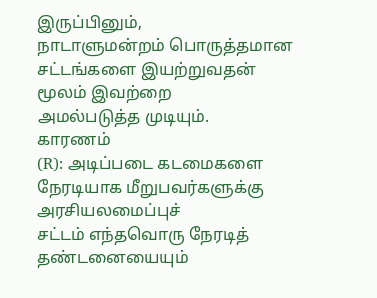இருப்பினும்,
நாடாளுமன்றம் பொருத்தமான சட்டங்களை இயற்றுவதன் மூலம் இவற்றை
அமல்படுத்த முடியும்.
காரணம்
(R): அடிப்படை கடமைகளை நேரடியாக மீறுபவர்களுக்கு அரசியலமைப்புச்
சட்டம் எந்தவொரு நேரடித் தண்டனையையும்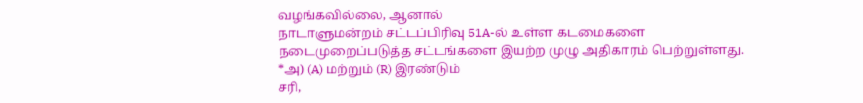வழங்கவில்லை, ஆனால்
நாடாளுமன்றம் சட்டப்பிரிவு 51A-ல் உள்ள கடமைகளை
நடைமுறைப்படுத்த சட்டங்களை இயற்ற முழு அதிகாரம் பெற்றுள்ளது.
*அ) (A) மற்றும் (R) இரண்டும்
சரி,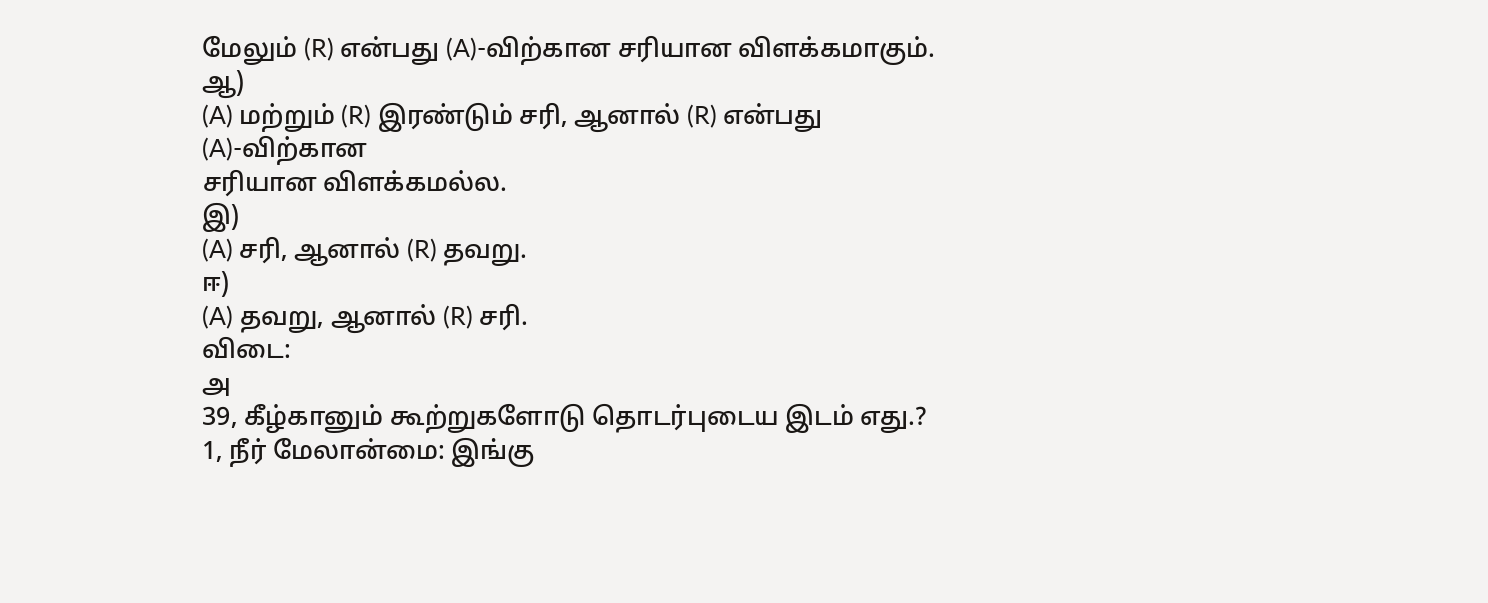மேலும் (R) என்பது (A)-விற்கான சரியான விளக்கமாகும்.
ஆ)
(A) மற்றும் (R) இரண்டும் சரி, ஆனால் (R) என்பது (A)-விற்கான
சரியான விளக்கமல்ல.
இ)
(A) சரி, ஆனால் (R) தவறு.
ஈ)
(A) தவறு, ஆனால் (R) சரி.
விடை:
அ
39, கீழ்கானும் கூற்றுகளோடு தொடர்புடைய இடம் எது.?
1, நீர் மேலான்மை: இங்கு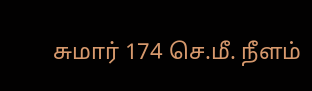சுமார் 174 செ.மீ. நீளம்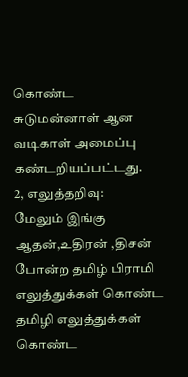கொண்ட
சுடுமன்னாள் ஆன வடிகாள் அமைப்பு கண்டறியப்பட்டது.
2, எலுத்தறிவு:
மேலும் இங்கு ஆதன்,உதிரன் ,திசன் போன்ற தமிழ் பிராமி எலுத்துக்கள் கொண்ட தமிழி எலுத்துக்கள் கொண்ட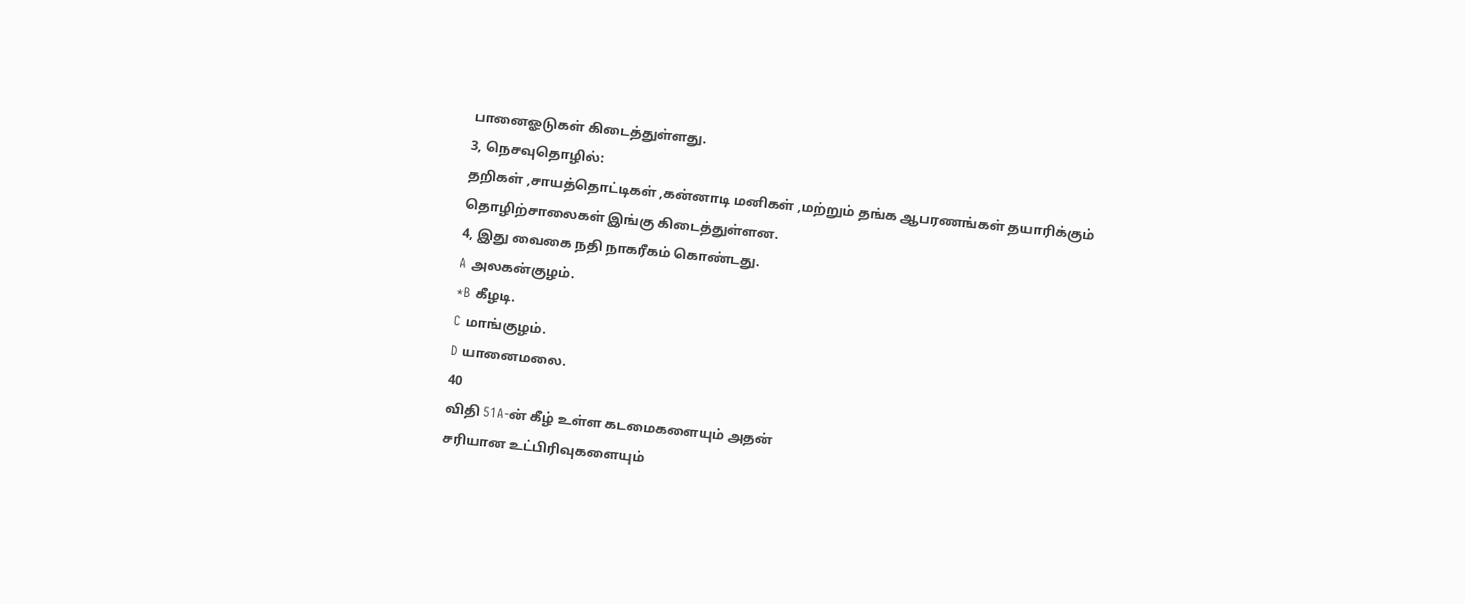பானைஓடுகள் கிடைத்துள்ளது.
3, நெசவுதொழில்:
தறிகள் ,சாயத்தொட்டிகள் ,கன்னாடி மனிகள் ,மற்றும் தங்க ஆபரணங்கள் தயாரிக்கும்
தொழிற்சாலைகள் இங்கு கிடைத்துள்ளன.
4, இது வைகை நதி நாகரீகம் கொண்டது.
A அலகன்குழம்.
*B கீழடி.
C மாங்குழம்.
D யானைமலை.
40
விதி 51A-ன் கீழ் உள்ள கடமைகளையும் அதன்
சரியான உட்பிரிவுகளையும்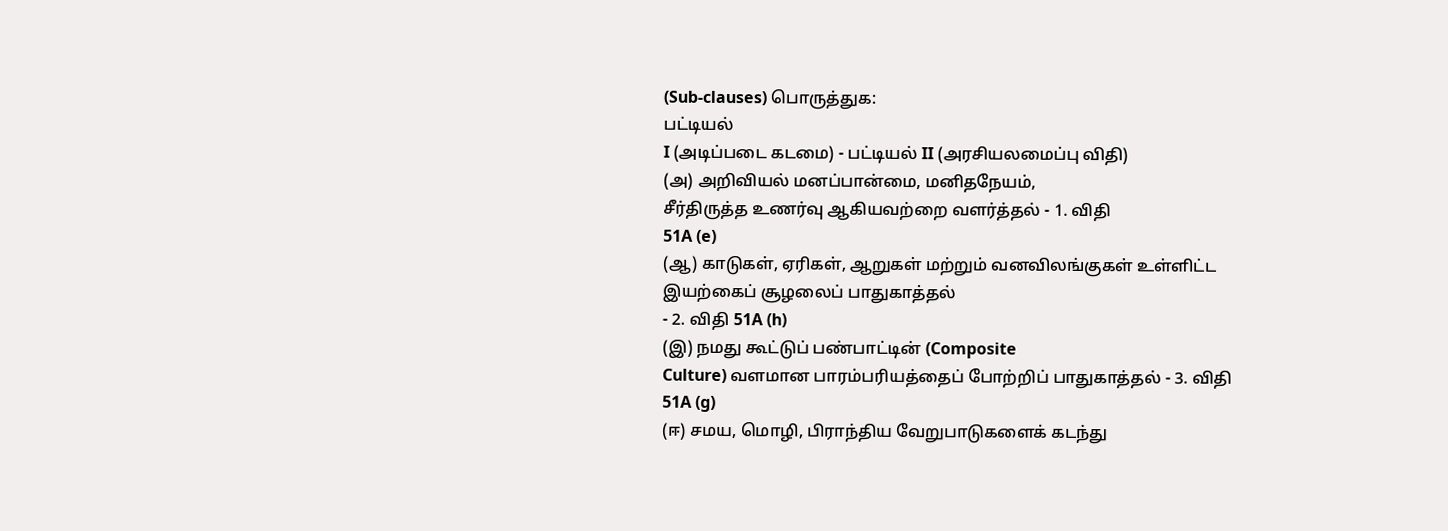(Sub-clauses) பொருத்துக:
பட்டியல்
I (அடிப்படை கடமை) - பட்டியல் II (அரசியலமைப்பு விதி)
(அ) அறிவியல் மனப்பான்மை, மனிதநேயம்,
சீர்திருத்த உணர்வு ஆகியவற்றை வளர்த்தல் - 1. விதி
51A (e)
(ஆ) காடுகள், ஏரிகள், ஆறுகள் மற்றும் வனவிலங்குகள் உள்ளிட்ட இயற்கைப் சூழலைப் பாதுகாத்தல்
- 2. விதி 51A (h)
(இ) நமது கூட்டுப் பண்பாட்டின் (Composite
Culture) வளமான பாரம்பரியத்தைப் போற்றிப் பாதுகாத்தல் - 3. விதி 51A (g)
(ஈ) சமய, மொழி, பிராந்திய வேறுபாடுகளைக் கடந்து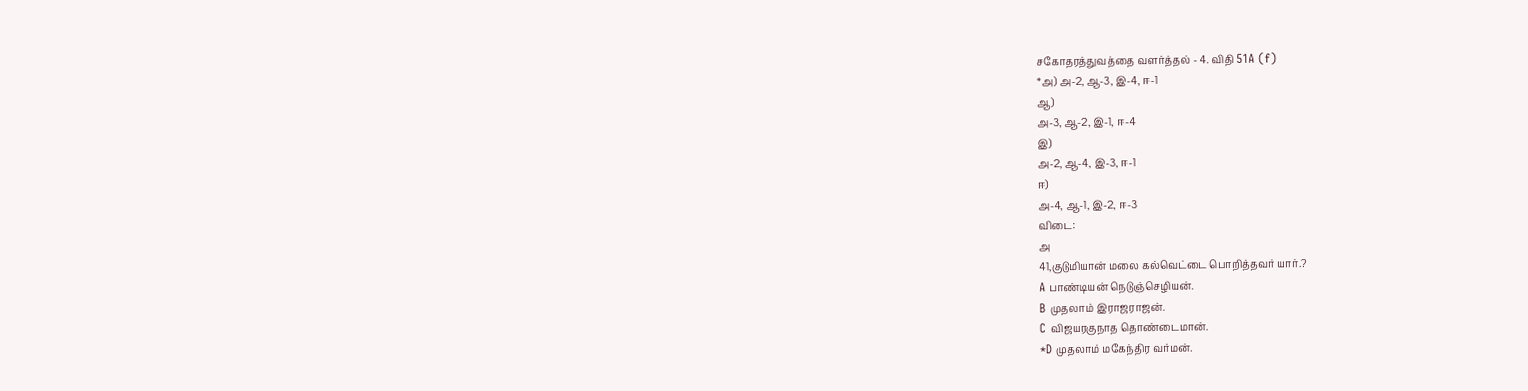சகோதரத்துவத்தை வளர்த்தல் - 4. விதி 51A (f)
*அ) அ-2, ஆ-3, இ-4, ஈ-1
ஆ)
அ-3, ஆ-2, இ-1, ஈ-4
இ)
அ-2, ஆ-4, இ-3, ஈ-1
ஈ)
அ-4, ஆ-1, இ-2, ஈ-3
விடை:
அ
41,குடுமியான் மலை கல்வெட்டை பொறித்தவர் யார்.?
A பாண்டியன் நெடுஞ்செழியன்.
B முதலாம் இராஜராஜன்.
C விஜயரகுநாத தொண்டைமான்.
*D முதலாம் மகேந்திர வர்மன்.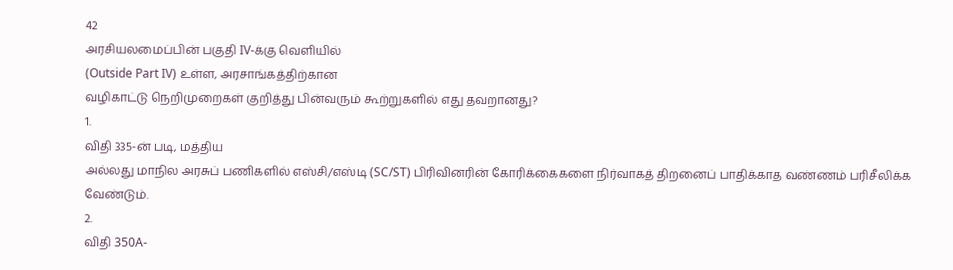42
அரசியலமைப்பின் பகுதி IV-க்கு வெளியில்
(Outside Part IV) உள்ள, அரசாங்கத்திற்கான
வழிகாட்டு நெறிமுறைகள் குறித்து பின்வரும் கூற்றுகளில் எது தவறானது?
1.
விதி 335-ன் படி, மத்திய
அல்லது மாநில அரசுப் பணிகளில் எஸ்சி/எஸ்டி (SC/ST) பிரிவினரின் கோரிக்கைகளை நிர்வாகத் திறனைப் பாதிக்காத வண்ணம் பரிசீலிக்க
வேண்டும்.
2.
விதி 350A-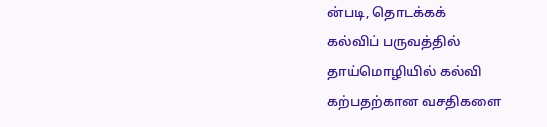ன்படி, தொடக்கக்
கல்விப் பருவத்தில் தாய்மொழியில் கல்வி கற்பதற்கான வசதிகளை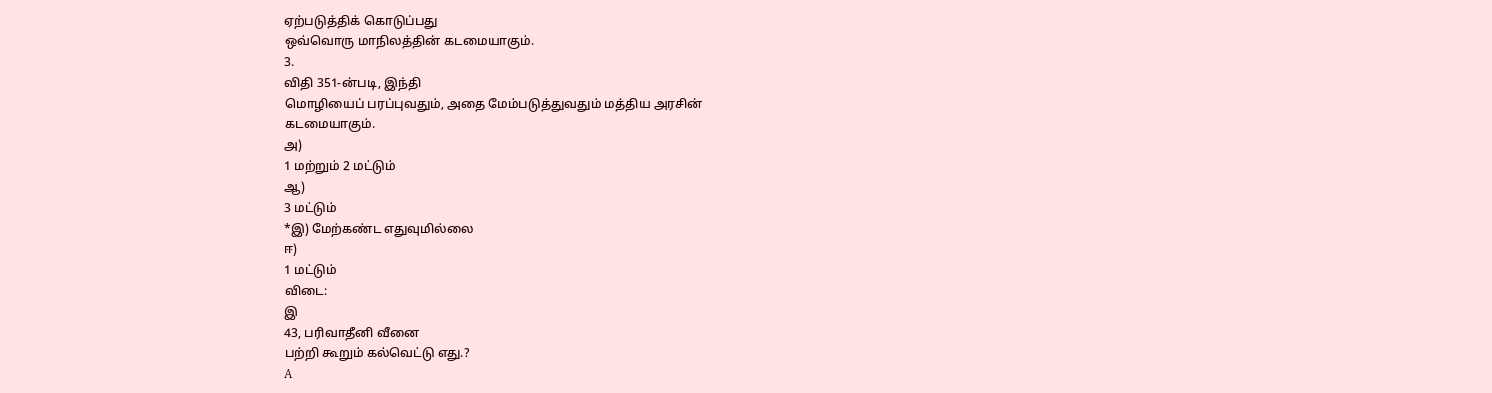ஏற்படுத்திக் கொடுப்பது
ஒவ்வொரு மாநிலத்தின் கடமையாகும்.
3.
விதி 351-ன்படி, இந்தி
மொழியைப் பரப்புவதும், அதை மேம்படுத்துவதும் மத்திய அரசின்
கடமையாகும்.
அ)
1 மற்றும் 2 மட்டும்
ஆ)
3 மட்டும்
*இ) மேற்கண்ட எதுவுமில்லை
ஈ)
1 மட்டும்
விடை:
இ
43, பரிவாதீனி வீனை
பற்றி கூறும் கல்வெட்டு எது.?
A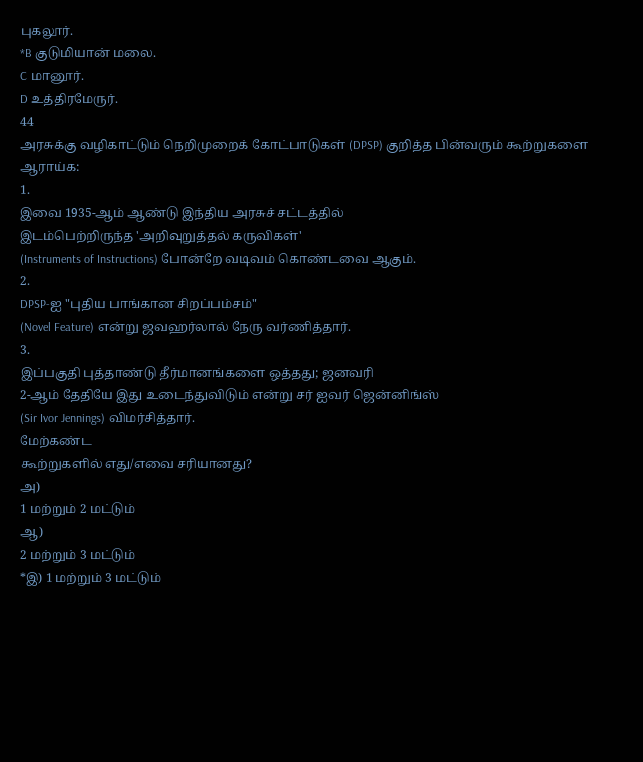புகலூர்.
*B குடுமியான் மலை.
C மானூர்.
D உத்திரமேருர்.
44
அரசுக்கு வழிகாட்டும் நெறிமுறைக் கோட்பாடுகள் (DPSP) குறித்த பின்வரும் கூற்றுகளை ஆராய்க:
1.
இவை 1935-ஆம் ஆண்டு இந்திய அரசுச் சட்டத்தில்
இடம்பெற்றிருந்த 'அறிவுறுத்தல் கருவிகள்'
(Instruments of Instructions) போன்றே வடிவம் கொண்டவை ஆகும்.
2.
DPSP-ஐ "புதிய பாங்கான சிறப்பம்சம்"
(Novel Feature) என்று ஜவஹர்லால் நேரு வர்ணித்தார்.
3.
இப்பகுதி புத்தாண்டு தீர்மானங்களை ஒத்தது; ஜனவரி
2-ஆம் தேதியே இது உடைந்துவிடும் என்று சர் ஐவர் ஜென்னிங்ஸ்
(Sir Ivor Jennings) விமர்சித்தார்.
மேற்கண்ட
கூற்றுகளில் எது/எவை சரியானது?
அ)
1 மற்றும் 2 மட்டும்
ஆ)
2 மற்றும் 3 மட்டும்
*இ) 1 மற்றும் 3 மட்டும்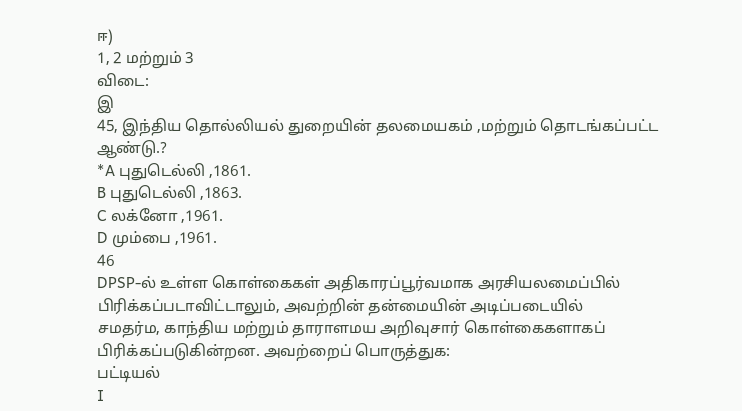ஈ)
1, 2 மற்றும் 3
விடை:
இ
45, இந்திய தொல்லியல் துறையின் தலமையகம் ,மற்றும் தொடங்கப்பட்ட ஆண்டு.?
*A புதுடெல்லி ,1861.
B புதுடெல்லி ,1863.
C லக்னோ ,1961.
D மும்பை ,1961.
46
DPSP-ல் உள்ள கொள்கைகள் அதிகாரப்பூர்வமாக அரசியலமைப்பில்
பிரிக்கப்படாவிட்டாலும், அவற்றின் தன்மையின் அடிப்படையில்
சமதர்ம, காந்திய மற்றும் தாராளமய அறிவுசார் கொள்கைகளாகப்
பிரிக்கப்படுகின்றன. அவற்றைப் பொருத்துக:
பட்டியல்
I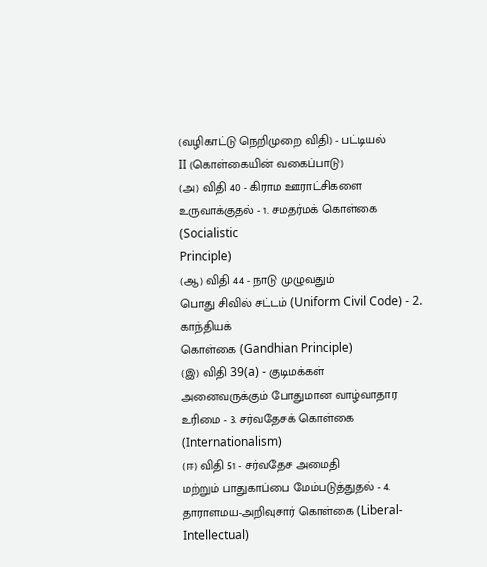(வழிகாட்டு நெறிமுறை விதி) - பட்டியல்
II (கொள்கையின் வகைப்பாடு)
(அ) விதி 40 - கிராம ஊராட்சிகளை
உருவாக்குதல் - 1. சமதர்மக் கொள்கை (Socialistic
Principle)
(ஆ) விதி 44 - நாடு முழுவதும்
பொது சிவில் சட்டம் (Uniform Civil Code) - 2. காந்தியக்
கொள்கை (Gandhian Principle)
(இ) விதி 39(a) - குடிமக்கள்
அனைவருக்கும் போதுமான வாழ்வாதார உரிமை - 3. சர்வதேசக் கொள்கை
(Internationalism)
(ஈ) விதி 51 - சர்வதேச அமைதி
மற்றும் பாதுகாப்பை மேம்படுத்துதல் - 4. தாராளமய-அறிவுசார் கொள்கை (Liberal-Intellectual)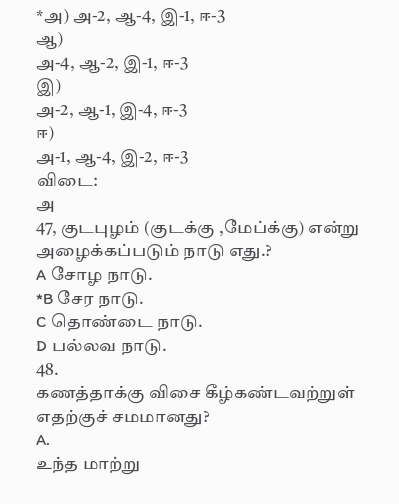*அ) அ-2, ஆ-4, இ-1, ஈ-3
ஆ)
அ-4, ஆ-2, இ-1, ஈ-3
இ)
அ-2, ஆ-1, இ-4, ஈ-3
ஈ)
அ-1, ஆ-4, இ-2, ஈ-3
விடை:
அ
47, குடபுழம் (குடக்கு ,மேப்க்கு) என்று அழைக்கப்படும் நாடு எது.?
A சோழ நாடு.
*B சேர நாடு.
C தொண்டை நாடு.
D பல்லவ நாடு.
48.
கணத்தாக்கு விசை கீழ்கண்டவற்றுள் எதற்குச் சமமானது?
A.
உந்த மாற்று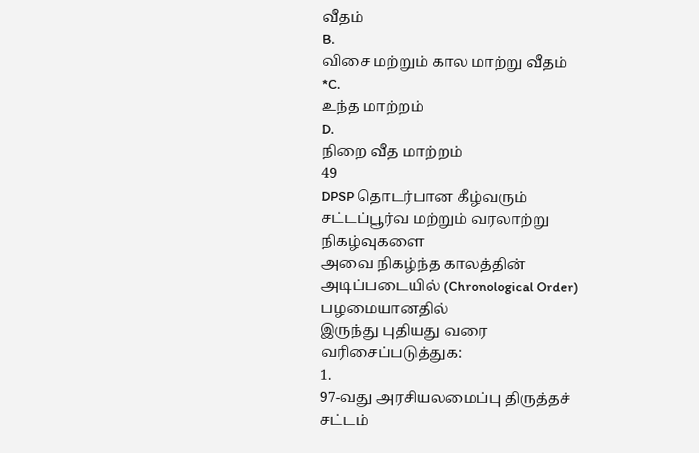வீதம்
B.
விசை மற்றும் கால மாற்று வீதம்
*C.
உந்த மாற்றம்
D.
நிறை வீத மாற்றம்
49
DPSP தொடர்பான கீழ்வரும் சட்டப்பூர்வ மற்றும் வரலாற்று நிகழ்வுகளை
அவை நிகழ்ந்த காலத்தின் அடிப்படையில் (Chronological Order) பழமையானதில்
இருந்து புதியது வரை வரிசைப்படுத்துக:
1.
97-வது அரசியலமைப்பு திருத்தச் சட்டம்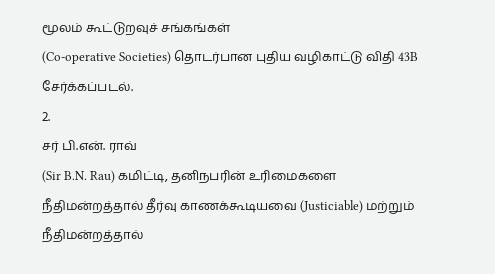மூலம் கூட்டுறவுச் சங்கங்கள்
(Co-operative Societies) தொடர்பான புதிய வழிகாட்டு விதி 43B
சேர்க்கப்படல்.
2.
சர் பி.என். ராவ்
(Sir B.N. Rau) கமிட்டி, தனிநபரின் உரிமைகளை
நீதிமன்றத்தால் தீர்வு காணக்கூடியவை (Justiciable) மற்றும்
நீதிமன்றத்தால்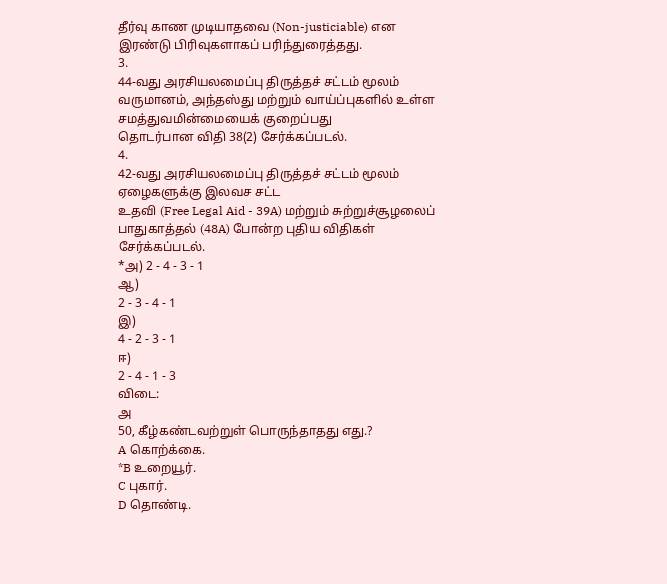தீர்வு காண முடியாதவை (Non-justiciable) என
இரண்டு பிரிவுகளாகப் பரிந்துரைத்தது.
3.
44-வது அரசியலமைப்பு திருத்தச் சட்டம் மூலம் வருமானம், அந்தஸ்து மற்றும் வாய்ப்புகளில் உள்ள சமத்துவமின்மையைக் குறைப்பது
தொடர்பான விதி 38(2) சேர்க்கப்படல்.
4.
42-வது அரசியலமைப்பு திருத்தச் சட்டம் மூலம் ஏழைகளுக்கு இலவச சட்ட
உதவி (Free Legal Aid - 39A) மற்றும் சுற்றுச்சூழலைப்
பாதுகாத்தல் (48A) போன்ற புதிய விதிகள் சேர்க்கப்படல்.
*அ) 2 - 4 - 3 - 1
ஆ)
2 - 3 - 4 - 1
இ)
4 - 2 - 3 - 1
ஈ)
2 - 4 - 1 - 3
விடை:
அ
50, கீழ்கண்டவற்றுள் பொருந்தாதது எது.?
A கொற்க்கை.
*B உறையூர்.
C புகார்.
D தொண்டி.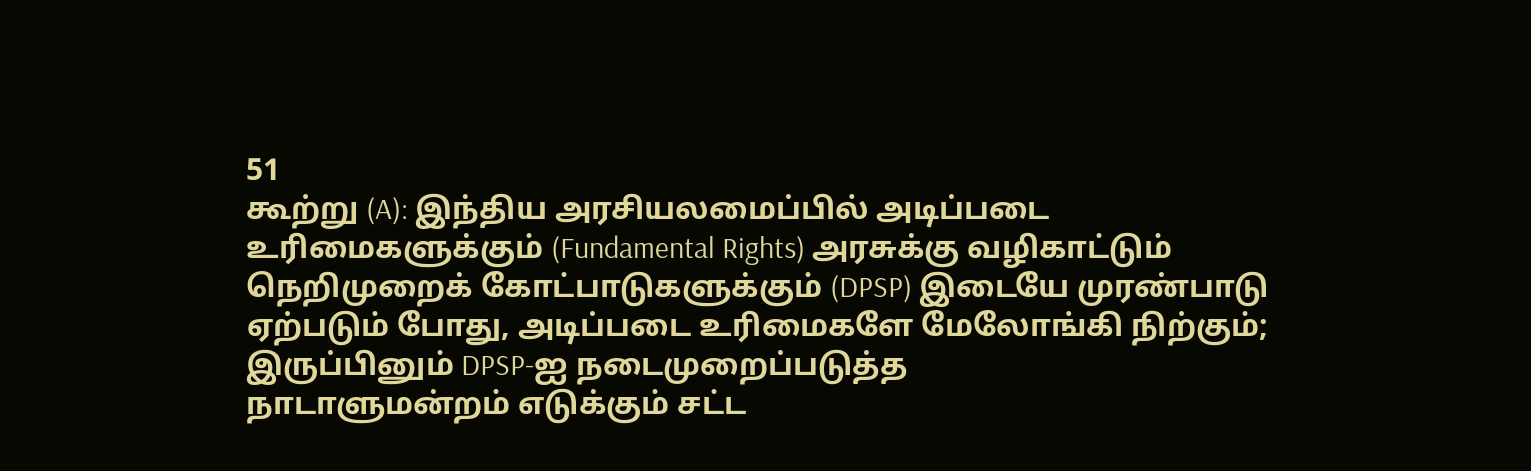51
கூற்று (A): இந்திய அரசியலமைப்பில் அடிப்படை
உரிமைகளுக்கும் (Fundamental Rights) அரசுக்கு வழிகாட்டும்
நெறிமுறைக் கோட்பாடுகளுக்கும் (DPSP) இடையே முரண்பாடு
ஏற்படும் போது, அடிப்படை உரிமைகளே மேலோங்கி நிற்கும்;
இருப்பினும் DPSP-ஐ நடைமுறைப்படுத்த
நாடாளுமன்றம் எடுக்கும் சட்ட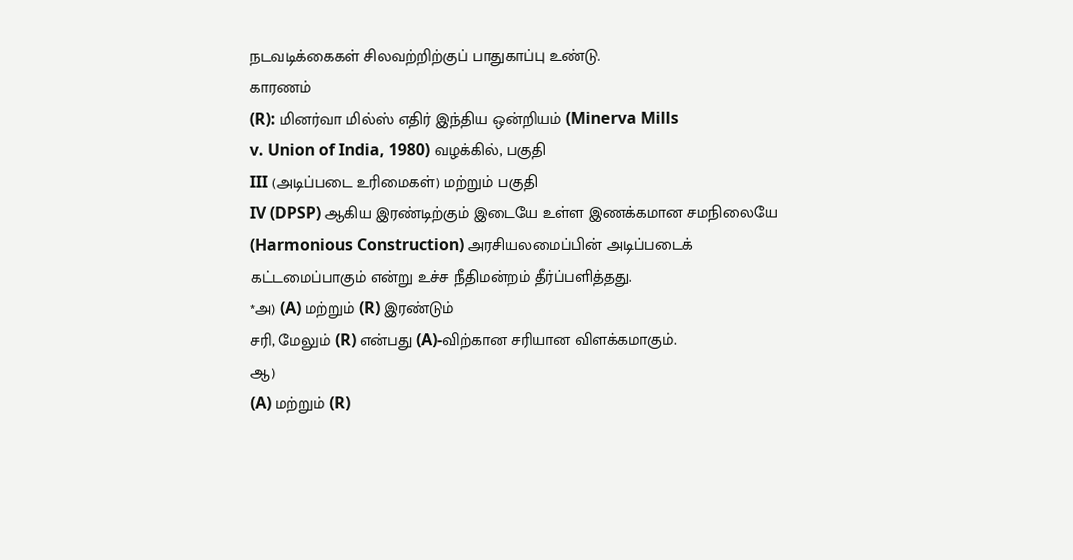நடவடிக்கைகள் சிலவற்றிற்குப் பாதுகாப்பு உண்டு.
காரணம்
(R): மினர்வா மில்ஸ் எதிர் இந்திய ஒன்றியம் (Minerva Mills
v. Union of India, 1980) வழக்கில், பகுதி
III (அடிப்படை உரிமைகள்) மற்றும் பகுதி
IV (DPSP) ஆகிய இரண்டிற்கும் இடையே உள்ள இணக்கமான சமநிலையே
(Harmonious Construction) அரசியலமைப்பின் அடிப்படைக்
கட்டமைப்பாகும் என்று உச்ச நீதிமன்றம் தீர்ப்பளித்தது.
*அ) (A) மற்றும் (R) இரண்டும்
சரி, மேலும் (R) என்பது (A)-விற்கான சரியான விளக்கமாகும்.
ஆ)
(A) மற்றும் (R)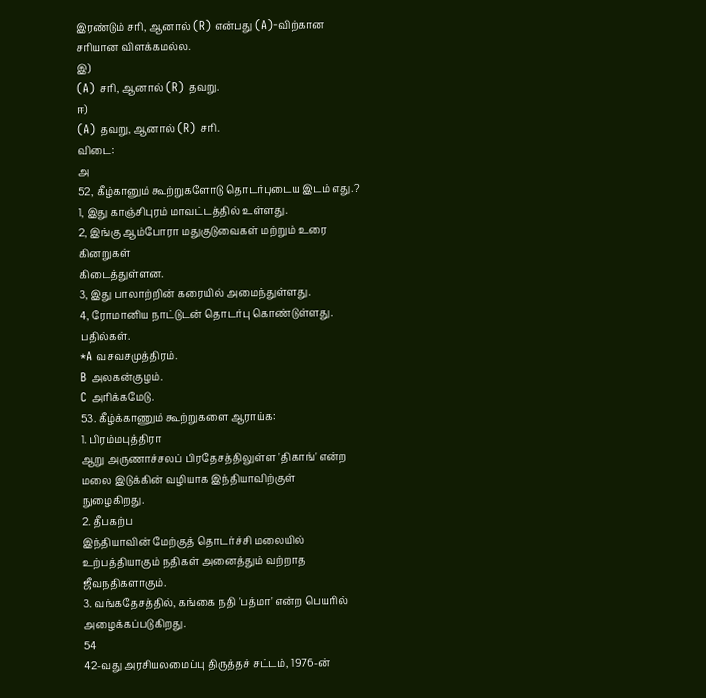இரண்டும் சரி, ஆனால் (R) என்பது (A)-விற்கான
சரியான விளக்கமல்ல.
இ)
(A) சரி, ஆனால் (R) தவறு.
ஈ)
(A) தவறு, ஆனால் (R) சரி.
விடை:
அ
52, கீழ்கானும் கூற்றுகளோடு தொடர்புடைய இடம் எது.?
1, இது காஞ்சிபுரம் மாவட்டத்தில் உள்ளது.
2, இங்கு ஆம்போரா மதுகுடுவைகள் மற்றும் உரை கினறுகள்
கிடைத்துள்ளன.
3, இது பாலாற்றின் கரையில் அமைந்துள்ளது.
4, ரோமானிய நாட்டுடன் தொடர்பு கொண்டுள்ளது.
பதில்கள்.
*A வசவசமுத்திரம்.
B அலகன்குழம்.
C அரிக்கமேடு.
53. கீழ்க்காணும் கூற்றுகளை ஆராய்க:
1. பிரம்மபுத்திரா
ஆறு அருணாச்சலப் பிரதேசத்திலுள்ள 'திகாங்' என்ற மலை இடுக்கின் வழியாக இந்தியாவிற்குள்
நுழைகிறது.
2. தீபகற்ப
இந்தியாவின் மேற்குத் தொடர்ச்சி மலையில் உற்பத்தியாகும் நதிகள் அனைத்தும் வற்றாத
ஜீவநதிகளாகும்.
3. வங்கதேசத்தில், கங்கை நதி 'பத்மா' என்ற பெயரில்
அழைக்கப்படுகிறது.
54
42-வது அரசியலமைப்பு திருத்தச் சட்டம், 1976-ன்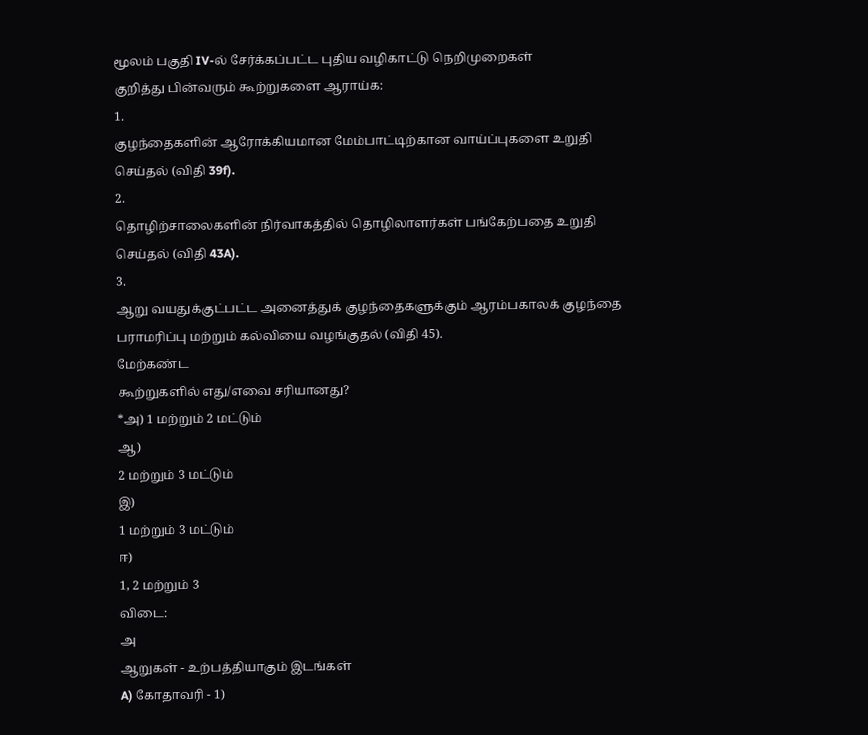மூலம் பகுதி IV-ல் சேர்க்கப்பட்ட புதிய வழிகாட்டு நெறிமுறைகள்
குறித்து பின்வரும் கூற்றுகளை ஆராய்க:
1.
குழந்தைகளின் ஆரோக்கியமான மேம்பாட்டிற்கான வாய்ப்புகளை உறுதி
செய்தல் (விதி 39f).
2.
தொழிற்சாலைகளின் நிர்வாகத்தில் தொழிலாளர்கள் பங்கேற்பதை உறுதி
செய்தல் (விதி 43A).
3.
ஆறு வயதுக்குட்பட்ட அனைத்துக் குழந்தைகளுக்கும் ஆரம்பகாலக் குழந்தை
பராமரிப்பு மற்றும் கல்வியை வழங்குதல் (விதி 45).
மேற்கண்ட
கூற்றுகளில் எது/எவை சரியானது?
*அ) 1 மற்றும் 2 மட்டும்
ஆ)
2 மற்றும் 3 மட்டும்
இ)
1 மற்றும் 3 மட்டும்
ஈ)
1, 2 மற்றும் 3
விடை:
அ
ஆறுகள் - உற்பத்தியாகும் இடங்கள்
A) கோதாவரி - 1)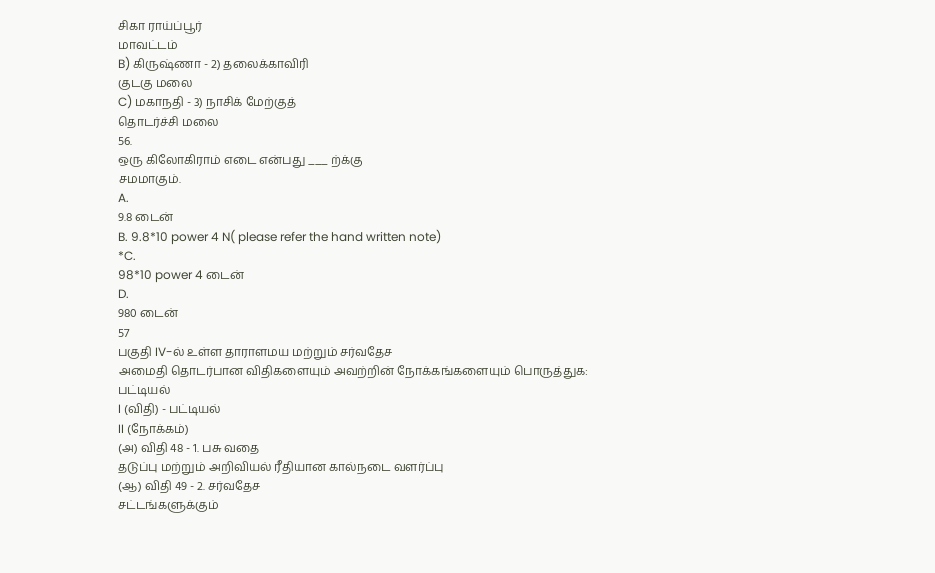சிகா ராய்ப்பூர்
மாவட்டம்
B) கிருஷ்ணா - 2) தலைக்காவிரி
குடகு மலை
C) மகாநதி - 3) நாசிக் மேற்குத்
தொடர்ச்சி மலை
56.
ஒரு கிலோகிராம் எடை என்பது ___ ற்க்கு
சமமாகும்.
A.
9.8 டைன்
B. 9.8*10 power 4 N( please refer the hand written note)
*C.
98*10 power 4 டைன்
D.
980 டைன்
57
பகுதி IV-ல் உள்ள தாராளமய மற்றும் சர்வதேச
அமைதி தொடர்பான விதிகளையும் அவற்றின் நோக்கங்களையும் பொருத்துக:
பட்டியல்
I (விதி) - பட்டியல்
II (நோக்கம்)
(அ) விதி 48 - 1. பசு வதை
தடுப்பு மற்றும் அறிவியல் ரீதியான கால்நடை வளர்ப்பு
(ஆ) விதி 49 - 2. சர்வதேச
சட்டங்களுக்கும்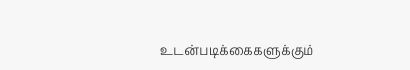உடன்படிக்கைகளுக்கும்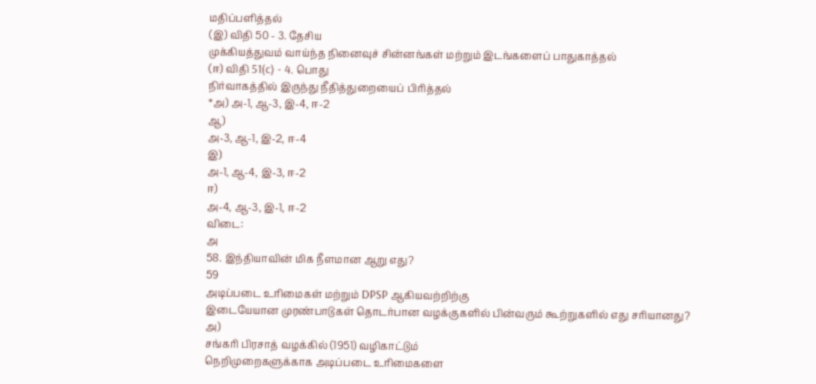மதிப்பளித்தல்
(இ) விதி 50 - 3. தேசிய
முக்கியத்துவம் வாய்ந்த நினைவுச் சின்னங்கள் மற்றும் இடங்களைப் பாதுகாத்தல்
(ஈ) விதி 51(c) - 4. பொது
நிர்வாகத்தில் இருந்து நீதித்துறையைப் பிரித்தல்
*அ) அ-1, ஆ-3, இ-4, ஈ-2
ஆ)
அ-3, ஆ-1, இ-2, ஈ-4
இ)
அ-1, ஆ-4, இ-3, ஈ-2
ஈ)
அ-4, ஆ-3, இ-1, ஈ-2
விடை:
அ
58. இந்தியாவின் மிக நீளமான ஆறு எது?
59
அடிப்படை உரிமைகள் மற்றும் DPSP ஆகியவற்றிற்கு
இடையேயான முரண்பாடுகள் தொடர்பான வழக்குகளில் பின்வரும் கூற்றுகளில் எது சரியானது?
அ)
சங்கரி பிரசாத் வழக்கில் (1951) வழிகாட்டும்
நெறிமுறைகளுக்காக அடிப்படை உரிமைகளை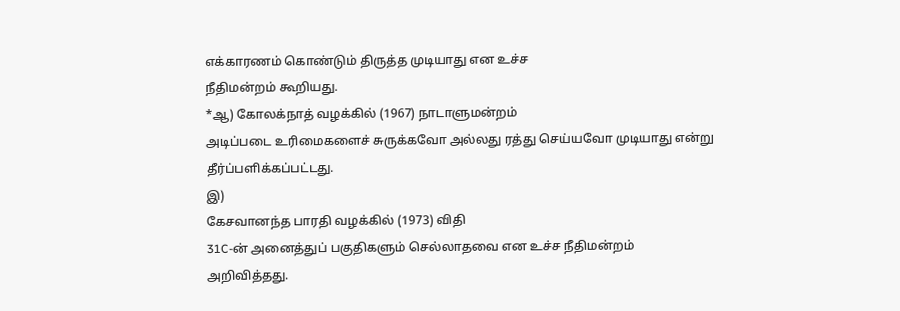எக்காரணம் கொண்டும் திருத்த முடியாது என உச்ச
நீதிமன்றம் கூறியது.
*ஆ) கோலக்நாத் வழக்கில் (1967) நாடாளுமன்றம்
அடிப்படை உரிமைகளைச் சுருக்கவோ அல்லது ரத்து செய்யவோ முடியாது என்று
தீர்ப்பளிக்கப்பட்டது.
இ)
கேசவானந்த பாரதி வழக்கில் (1973) விதி
31C-ன் அனைத்துப் பகுதிகளும் செல்லாதவை என உச்ச நீதிமன்றம்
அறிவித்தது.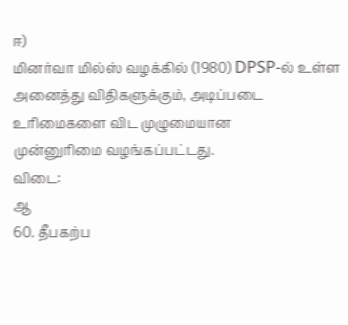ஈ)
மினர்வா மில்ஸ் வழக்கில் (1980) DPSP-ல் உள்ள
அனைத்து விதிகளுக்கும், அடிப்படை உரிமைகளை விட முழுமையான
முன்னுரிமை வழங்கப்பட்டது.
விடை:
ஆ
60. தீபகற்ப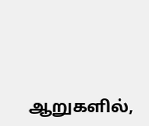ஆறுகளில்,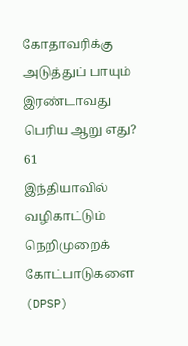கோதாவரிக்கு அடுத்துப் பாயும் இரண்டாவது
பெரிய ஆறு எது?
61
இந்தியாவில் வழிகாட்டும் நெறிமுறைக் கோட்பாடுகளை (DPSP)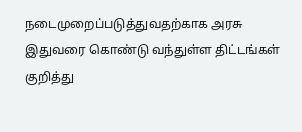நடைமுறைப்படுத்துவதற்காக அரசு இதுவரை கொண்டு வந்துள்ள திட்டங்கள் குறித்து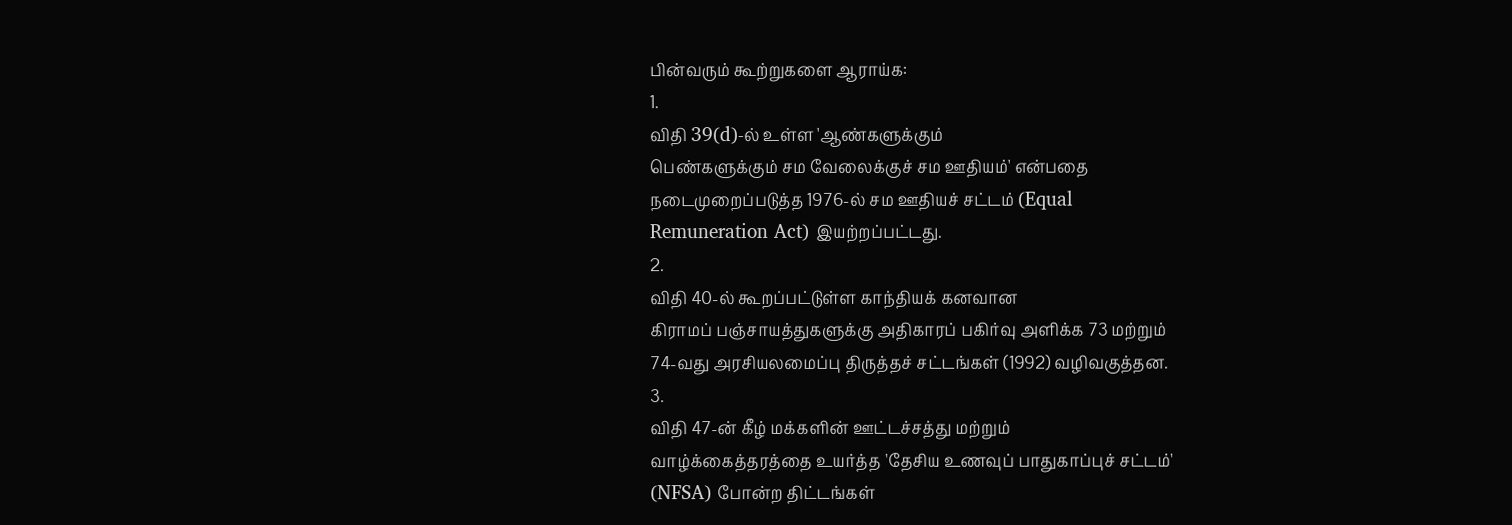பின்வரும் கூற்றுகளை ஆராய்க:
1.
விதி 39(d)-ல் உள்ள 'ஆண்களுக்கும்
பெண்களுக்கும் சம வேலைக்குச் சம ஊதியம்' என்பதை
நடைமுறைப்படுத்த 1976-ல் சம ஊதியச் சட்டம் (Equal
Remuneration Act) இயற்றப்பட்டது.
2.
விதி 40-ல் கூறப்பட்டுள்ள காந்தியக் கனவான
கிராமப் பஞ்சாயத்துகளுக்கு அதிகாரப் பகிர்வு அளிக்க 73 மற்றும்
74-வது அரசியலமைப்பு திருத்தச் சட்டங்கள் (1992) வழிவகுத்தன.
3.
விதி 47-ன் கீழ் மக்களின் ஊட்டச்சத்து மற்றும்
வாழ்க்கைத்தரத்தை உயர்த்த 'தேசிய உணவுப் பாதுகாப்புச் சட்டம்'
(NFSA) போன்ற திட்டங்கள்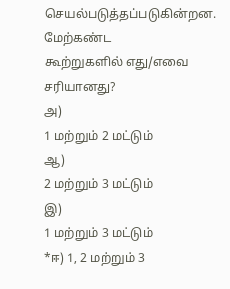செயல்படுத்தப்படுகின்றன.
மேற்கண்ட
கூற்றுகளில் எது/எவை சரியானது?
அ)
1 மற்றும் 2 மட்டும்
ஆ)
2 மற்றும் 3 மட்டும்
இ)
1 மற்றும் 3 மட்டும்
*ஈ) 1, 2 மற்றும் 3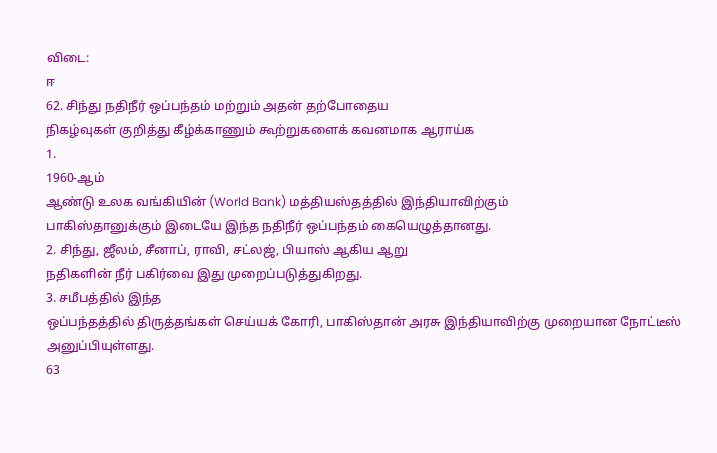விடை:
ஈ
62. சிந்து நதிநீர் ஒப்பந்தம் மற்றும் அதன் தற்போதைய
நிகழ்வுகள் குறித்து கீழ்க்காணும் கூற்றுகளைக் கவனமாக ஆராய்க
1.
1960-ஆம்
ஆண்டு உலக வங்கியின் (World Bank) மத்தியஸ்தத்தில் இந்தியாவிற்கும்
பாகிஸ்தானுக்கும் இடையே இந்த நதிநீர் ஒப்பந்தம் கையெழுத்தானது.
2. சிந்து, ஜீலம், சீனாப், ராவி, சட்லஜ், பியாஸ் ஆகிய ஆறு
நதிகளின் நீர் பகிர்வை இது முறைப்படுத்துகிறது.
3. சமீபத்தில் இந்த
ஒப்பந்தத்தில் திருத்தங்கள் செய்யக் கோரி, பாகிஸ்தான் அரசு இந்தியாவிற்கு முறையான நோட்டீஸ்
அனுப்பியுள்ளது.
63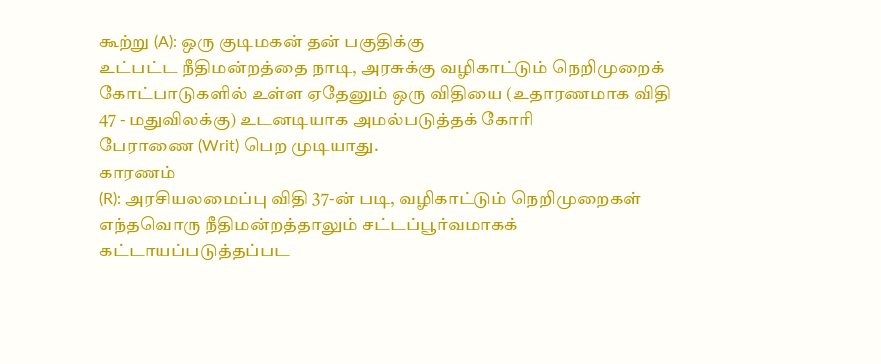கூற்று (A): ஒரு குடிமகன் தன் பகுதிக்கு
உட்பட்ட நீதிமன்றத்தை நாடி, அரசுக்கு வழிகாட்டும் நெறிமுறைக்
கோட்பாடுகளில் உள்ள ஏதேனும் ஒரு விதியை (உதாரணமாக விதி
47 - மதுவிலக்கு) உடனடியாக அமல்படுத்தக் கோரி
பேராணை (Writ) பெற முடியாது.
காரணம்
(R): அரசியலமைப்பு விதி 37-ன் படி, வழிகாட்டும் நெறிமுறைகள் எந்தவொரு நீதிமன்றத்தாலும் சட்டப்பூர்வமாகக்
கட்டாயப்படுத்தப்பட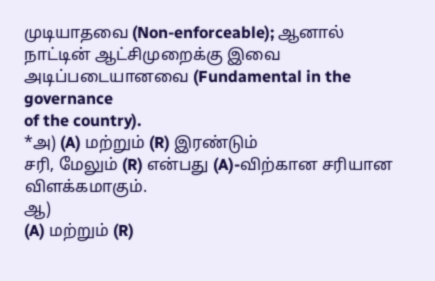முடியாதவை (Non-enforceable); ஆனால்
நாட்டின் ஆட்சிமுறைக்கு இவை அடிப்படையானவை (Fundamental in the governance
of the country).
*அ) (A) மற்றும் (R) இரண்டும்
சரி, மேலும் (R) என்பது (A)-விற்கான சரியான விளக்கமாகும்.
ஆ)
(A) மற்றும் (R)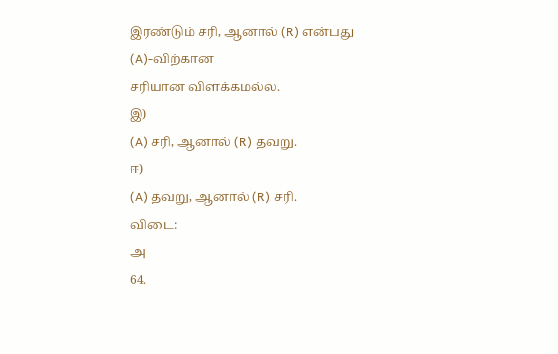இரண்டும் சரி, ஆனால் (R) என்பது (A)-விற்கான
சரியான விளக்கமல்ல.
இ)
(A) சரி, ஆனால் (R) தவறு.
ஈ)
(A) தவறு, ஆனால் (R) சரி.
விடை:
அ
64.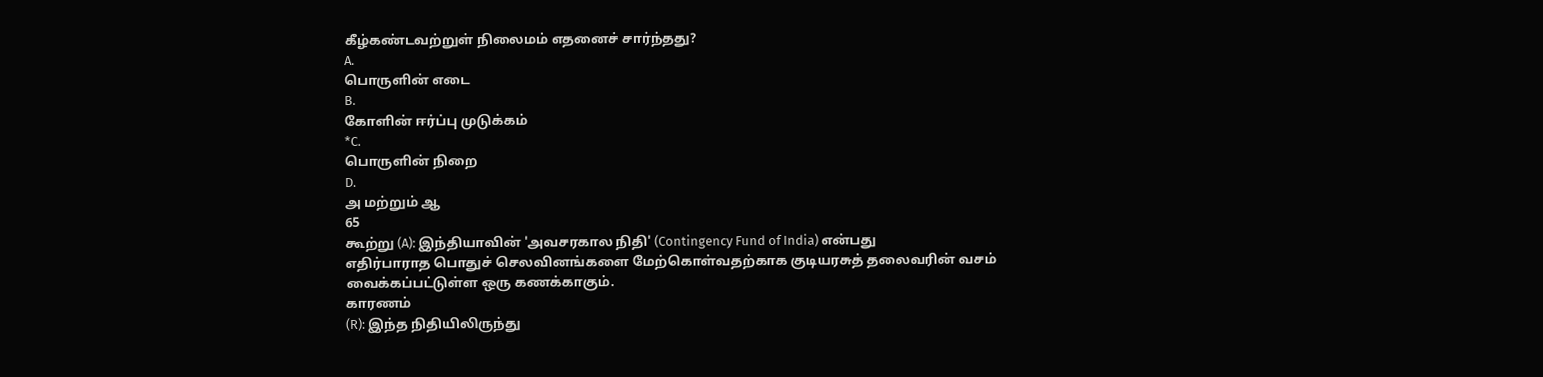கீழ்கண்டவற்றுள் நிலைமம் எதனைச் சார்ந்தது?
A.
பொருளின் எடை
B.
கோளின் ஈர்ப்பு முடுக்கம்
*C.
பொருளின் நிறை
D.
அ மற்றும் ஆ
65
கூற்று (A): இந்தியாவின் 'அவசரகால நிதி' (Contingency Fund of India) என்பது
எதிர்பாராத பொதுச் செலவினங்களை மேற்கொள்வதற்காக குடியரசுத் தலைவரின் வசம்
வைக்கப்பட்டுள்ள ஒரு கணக்காகும்.
காரணம்
(R): இந்த நிதியிலிருந்து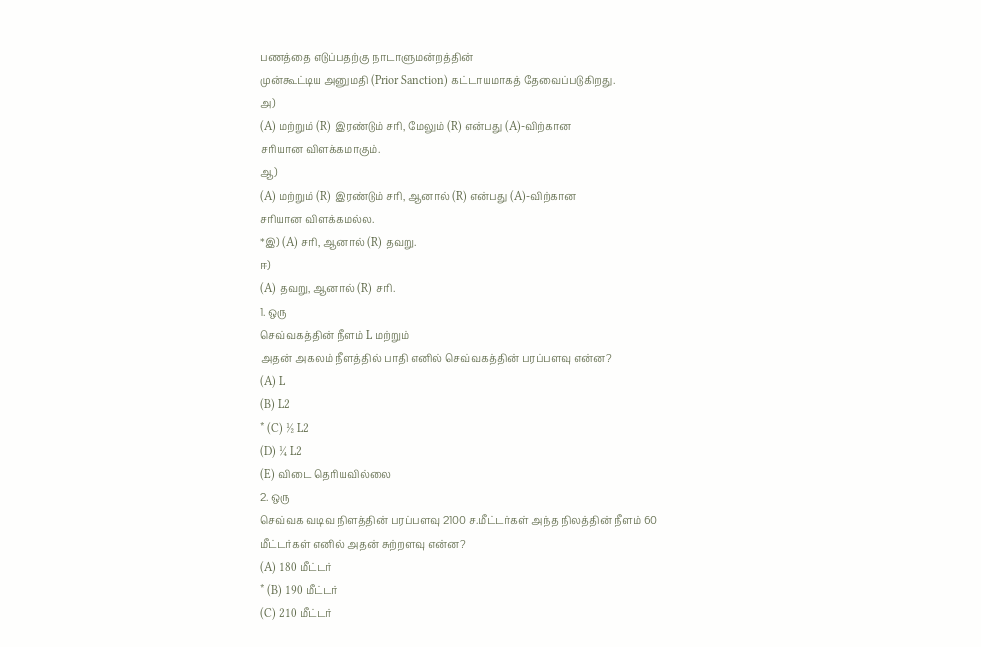பணத்தை எடுப்பதற்கு நாடாளுமன்றத்தின்
முன்கூட்டிய அனுமதி (Prior Sanction) கட்டாயமாகத் தேவைப்படுகிறது.
அ)
(A) மற்றும் (R) இரண்டும் சரி, மேலும் (R) என்பது (A)-விற்கான
சரியான விளக்கமாகும்.
ஆ)
(A) மற்றும் (R) இரண்டும் சரி, ஆனால் (R) என்பது (A)-விற்கான
சரியான விளக்கமல்ல.
*இ) (A) சரி, ஆனால் (R) தவறு.
ஈ)
(A) தவறு, ஆனால் (R) சரி.
1. ஒரு
செவ்வகத்தின் நீளம் L மற்றும்
அதன் அகலம் நீளத்தில் பாதி எனில் செவ்வகத்தின் பரப்பளவு என்ன?
(A) L
(B) L2
* (C) ½ L2
(D) ¼ L2
(E) விடை தெரியவில்லை
2. ஒரு
செவ்வக வடிவ நிளத்தின் பரப்பளவு 2100 ச.மீட்டர்கள் அந்த நிலத்தின் நீளம் 60
மீட்டர்கள் எனில் அதன் சுற்றளவு என்ன?
(A) 180 மீட்டர்
* (B) 190 மீட்டர்
(C) 210 மீட்டர்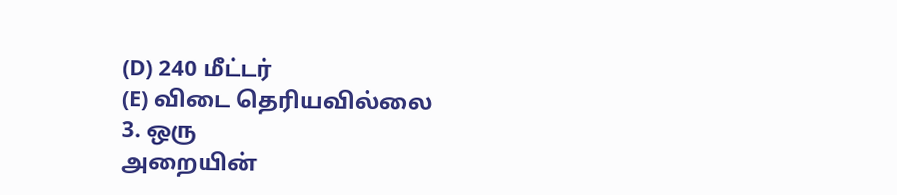(D) 240 மீட்டர்
(E) விடை தெரியவில்லை
3. ஒரு
அறையின்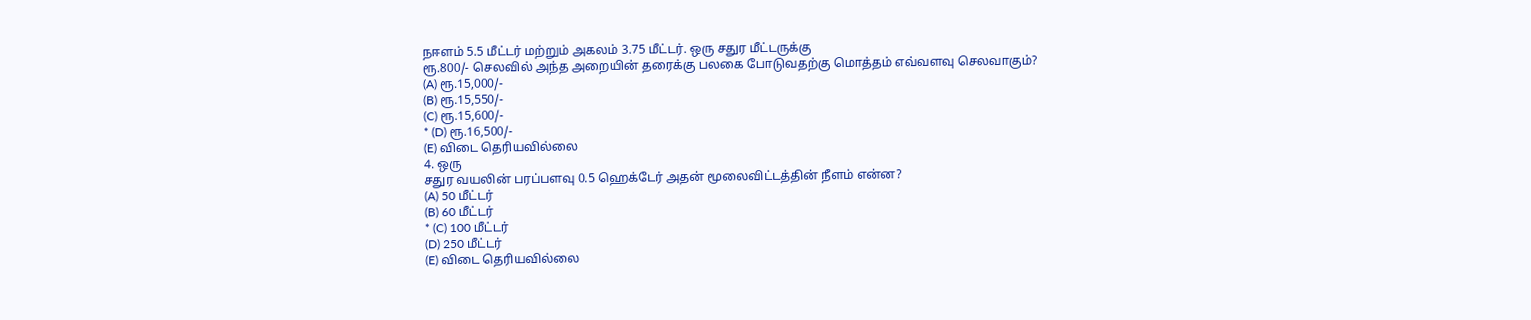நஈளம் 5.5 மீட்டர் மற்றும் அகலம் 3.75 மீட்டர். ஒரு சதுர மீட்டருக்கு
ரூ.800/- செலவில் அந்த அறையின் தரைக்கு பலகை போடுவதற்கு மொத்தம் எவ்வளவு செலவாகும்?
(A) ரூ.15,000/-
(B) ரூ.15,550/-
(C) ரூ.15,600/-
* (D) ரூ.16,500/-
(E) விடை தெரியவில்லை
4. ஒரு
சதுர வயலின் பரப்பளவு 0.5 ஹெக்டேர் அதன் மூலைவிட்டத்தின் நீளம் என்ன?
(A) 50 மீட்டர்
(B) 60 மீட்டர்
* (C) 100 மீட்டர்
(D) 250 மீட்டர்
(E) விடை தெரியவில்லை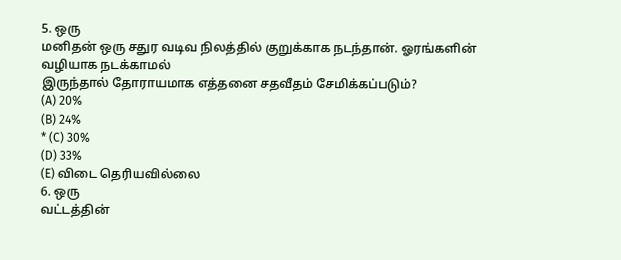5. ஒரு
மனிதன் ஒரு சதுர வடிவ நிலத்தில் குறுக்காக நடந்தான். ஓரங்களின் வழியாக நடக்காமல்
இருந்தால் தோராயமாக எத்தனை சதவீதம் சேமிக்கப்படும்?
(A) 20%
(B) 24%
* (C) 30%
(D) 33%
(E) விடை தெரியவில்லை
6. ஒரு
வட்டத்தின்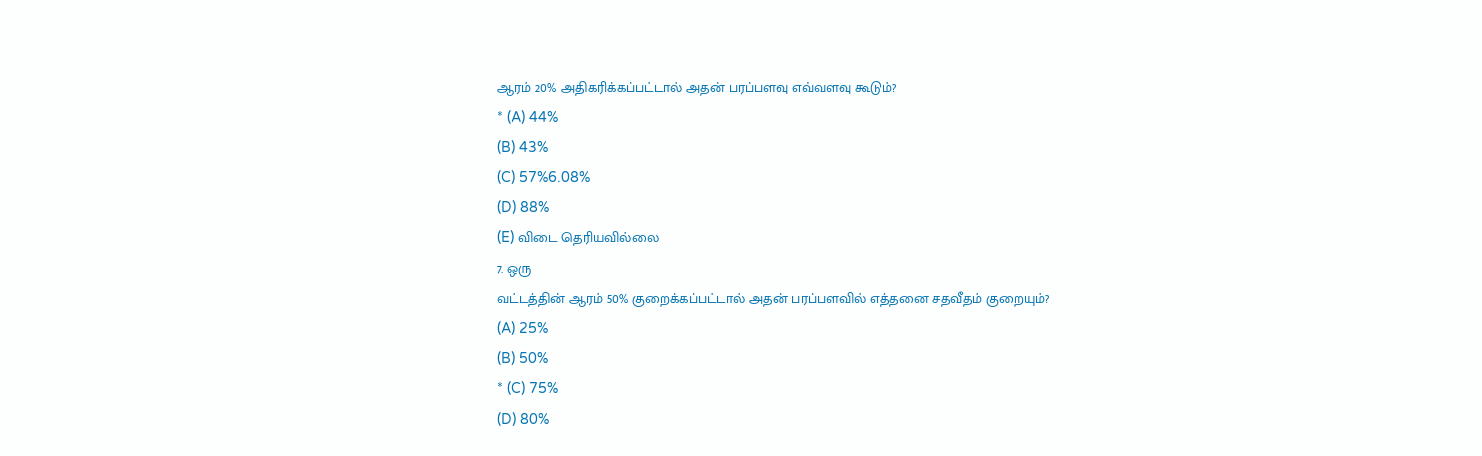ஆரம் 20% அதிகரிக்கப்பட்டால் அதன் பரப்பளவு எவ்வளவு கூடும்?
* (A) 44%
(B) 43%
(C) 57%6.08%
(D) 88%
(E) விடை தெரியவில்லை
7. ஒரு
வட்டத்தின் ஆரம் 50% குறைக்கப்பட்டால் அதன் பரப்பளவில் எத்தனை சதவீதம் குறையும்?
(A) 25%
(B) 50%
* (C) 75%
(D) 80%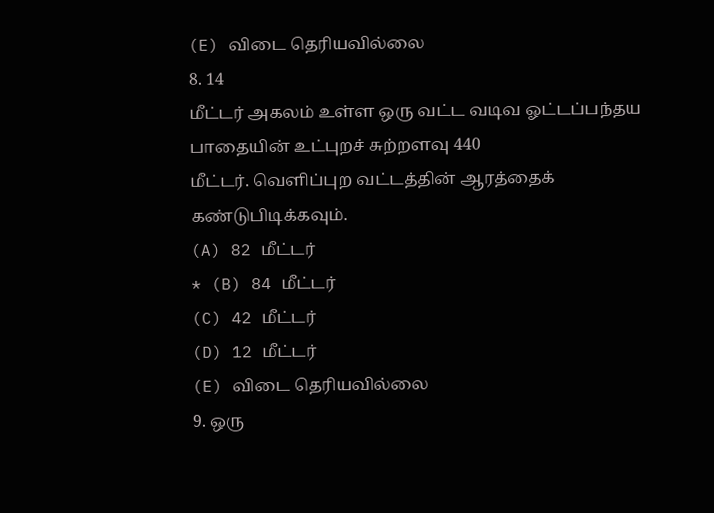(E) விடை தெரியவில்லை
8. 14
மீட்டர் அகலம் உள்ள ஒரு வட்ட வடிவ ஓட்டப்பந்தய பாதையின் உட்புறச் சுற்றளவு 440
மீட்டர். வெளிப்புற வட்டத்தின் ஆரத்தைக் கண்டுபிடிக்கவும்.
(A) 82 மீட்டர்
* (B) 84 மீட்டர்
(C) 42 மீட்டர்
(D) 12 மீட்டர்
(E) விடை தெரியவில்லை
9. ஒரு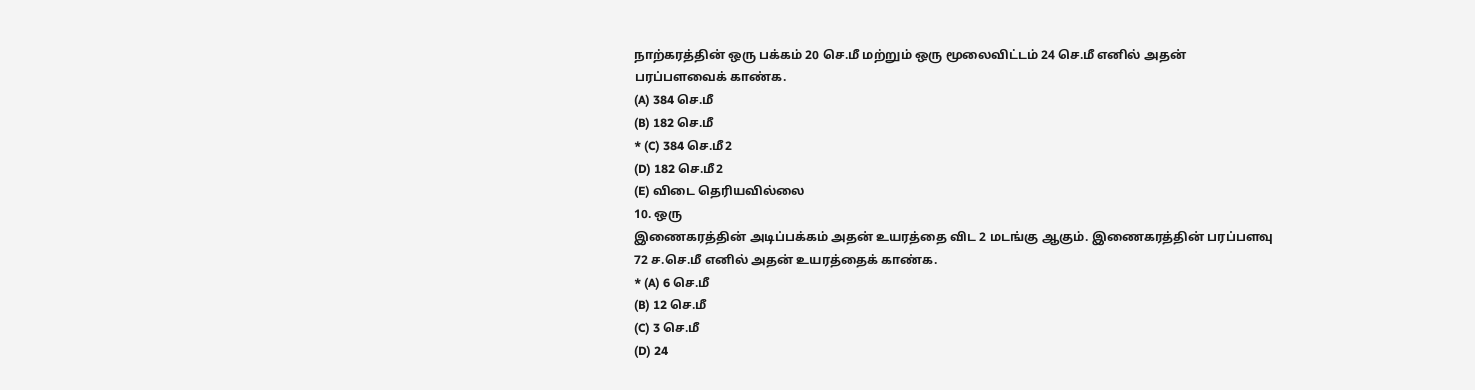நாற்கரத்தின் ஒரு பக்கம் 20 செ.மீ மற்றும் ஒரு மூலைவிட்டம் 24 செ.மீ எனில் அதன்
பரப்பளவைக் காண்க.
(A) 384 செ.மீ
(B) 182 செ.மீ
* (C) 384 செ.மீ2
(D) 182 செ.மீ2
(E) விடை தெரியவில்லை
10. ஒரு
இணைகரத்தின் அடிப்பக்கம் அதன் உயரத்தை விட 2 மடங்கு ஆகும். இணைகரத்தின் பரப்பளவு
72 ச.செ.மீ எனில் அதன் உயரத்தைக் காண்க.
* (A) 6 செ.மீ
(B) 12 செ.மீ
(C) 3 செ.மீ
(D) 24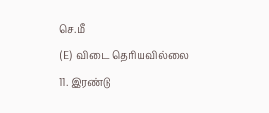செ.மீ
(E) விடை தெரியவில்லை
11. இரண்டு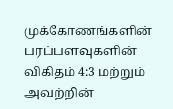முக்கோணங்களின் பரப்பளவுகளின் விகிதம் 4:3 மற்றும் அவற்றின்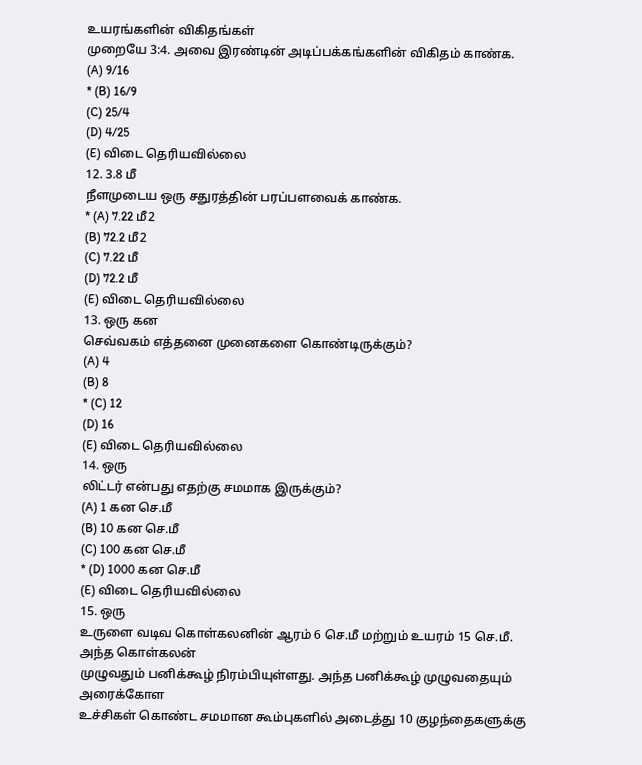உயரங்களின் விகிதங்கள்
முறையே 3:4. அவை இரண்டின் அடிப்பக்கங்களின் விகிதம் காண்க.
(A) 9/16
* (B) 16/9
(C) 25/4
(D) 4/25
(E) விடை தெரியவில்லை
12. 3.8 மீ
நீளமுடைய ஒரு சதுரத்தின் பரப்பளவைக் காண்க.
* (A) 7.22 மீ2
(B) 72.2 மீ2
(C) 7.22 மீ
(D) 72.2 மீ
(E) விடை தெரியவில்லை
13. ஒரு கன
செவ்வகம் எத்தனை முனைகளை கொண்டிருக்கும்?
(A) 4
(B) 8
* (C) 12
(D) 16
(E) விடை தெரியவில்லை
14. ஒரு
லிட்டர் என்பது எதற்கு சமமாக இருக்கும்?
(A) 1 கன செ.மீ
(B) 10 கன செ.மீ
(C) 100 கன செ.மீ
* (D) 1000 கன செ.மீ
(E) விடை தெரியவில்லை
15. ஒரு
உருளை வடிவ கொள்கலனின் ஆரம் 6 செ.மீ மற்றும் உயரம் 15 செ.மீ. அந்த கொள்கலன்
முழுவதும் பனிக்கூழ் நிரம்பியுள்ளது. அந்த பனிக்கூழ் முழுவதையும் அரைக்கோள
உச்சிகள் கொண்ட சமமான கூம்புகளில் அடைத்து 10 குழந்தைகளுக்கு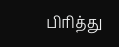பிரித்து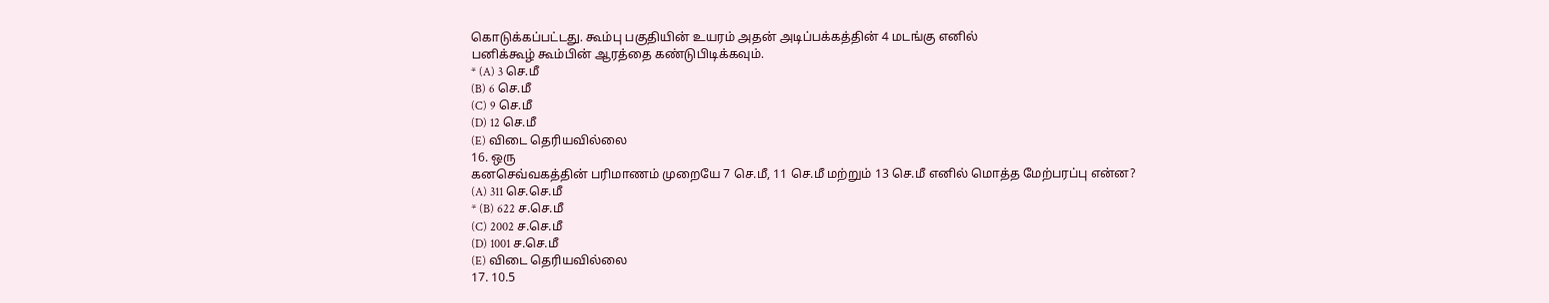கொடுக்கப்பட்டது. கூம்பு பகுதியின் உயரம் அதன் அடிப்பக்கத்தின் 4 மடங்கு எனில்
பனிக்கூழ் கூம்பின் ஆரத்தை கண்டுபிடிக்கவும்.
* (A) 3 செ.மீ
(B) 6 செ.மீ
(C) 9 செ.மீ
(D) 12 செ.மீ
(E) விடை தெரியவில்லை
16. ஒரு
கனசெவ்வகத்தின் பரிமாணம் முறையே 7 செ.மீ, 11 செ.மீ மற்றும் 13 செ.மீ எனில் மொத்த மேற்பரப்பு என்ன?
(A) 311 செ.செ.மீ
* (B) 622 ச.செ.மீ
(C) 2002 ச.செ.மீ
(D) 1001 ச.செ.மீ
(E) விடை தெரியவில்லை
17. 10.5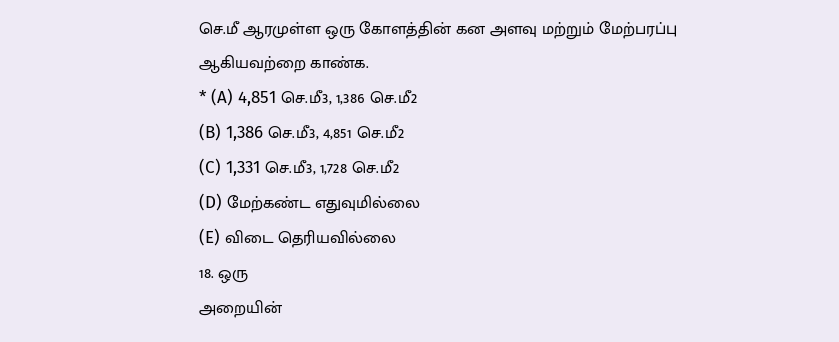செ.மீ ஆரமுள்ள ஒரு கோளத்தின் கன அளவு மற்றும் மேற்பரப்பு ஆகியவற்றை காண்க.
* (A) 4,851 செ.மீ3, 1,386 செ.மீ2
(B) 1,386 செ.மீ3, 4,851 செ.மீ2
(C) 1,331 செ.மீ3, 1,728 செ.மீ2
(D) மேற்கண்ட எதுவுமில்லை
(E) விடை தெரியவில்லை
18. ஒரு
அறையின்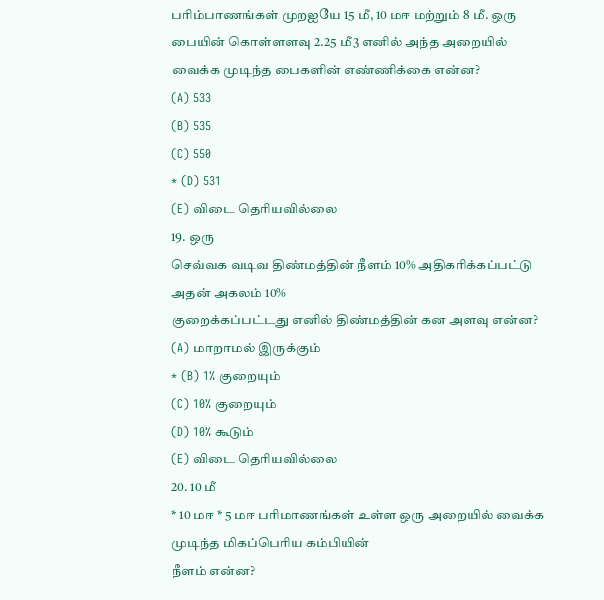பரிம்பாணங்கள் முறஐயே 15 மீ, 10 மஈ மற்றும் 8 மீ. ஒரு பையின் கொள்ளளவு 2.25 மீ3 எனில் அந்த அறையில்
வைக்க முடிந்த பைகளின் எண்ணிக்கை என்ன?
(A) 533
(B) 535
(C) 550
* (D) 531
(E) விடை தெரியவில்லை
19. ஒரு
செவ்வக வடிவ திண்மத்தின் நீளம் 10% அதிகரிக்கப்பட்டு அதன் அகலம் 10%
குறைக்கப்பட்டது எனில் திண்மத்தின் கன அளவு என்ன?
(A) மாறாமல் இருக்கும்
* (B) 1% குறையும்
(C) 10% குறையும்
(D) 10% கூடும்
(E) விடை தெரியவில்லை
20. 10 மீ
* 10 மஈ * 5 மஈ பரிமாணங்கள் உள்ள ஒரு அறையில் வைக்க முடிந்த மிகப்பெரிய கம்பியின்
நீளம் என்ன?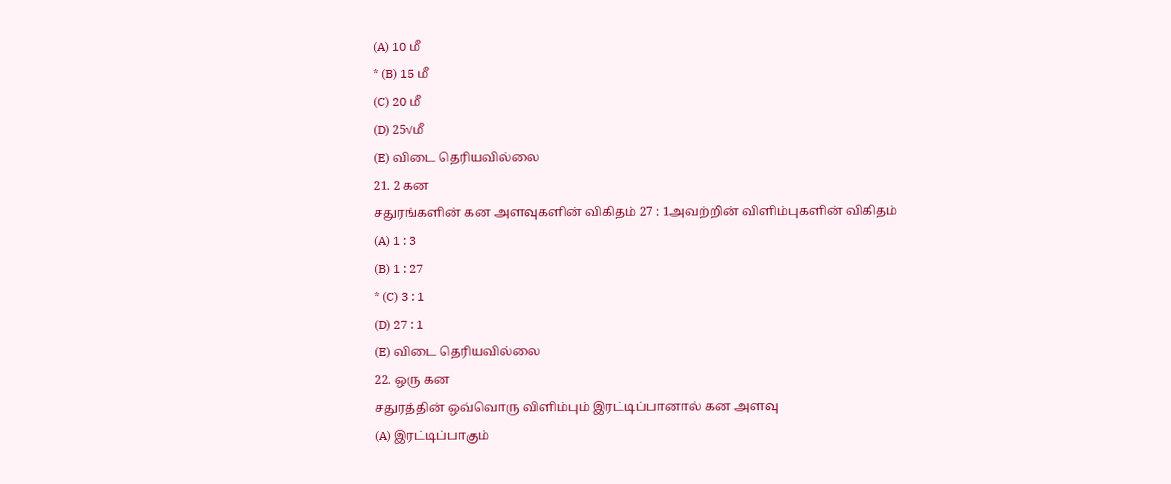(A) 10 மீ
* (B) 15 மீ
(C) 20 மீ
(D) 25√மீ
(E) விடை தெரியவில்லை
21. 2 கன
சதுரங்களின் கன அளவுகளின் விகிதம் 27 : 1அவற்றின் விளிம்புகளின் விகிதம்
(A) 1 : 3
(B) 1 : 27
* (C) 3 : 1
(D) 27 : 1
(E) விடை தெரியவில்லை
22. ஒரு கன
சதுரத்தின் ஒவ்வொரு விளிம்பும் இரட்டிப்பானால் கன அளவு
(A) இரட்டிப்பாகும்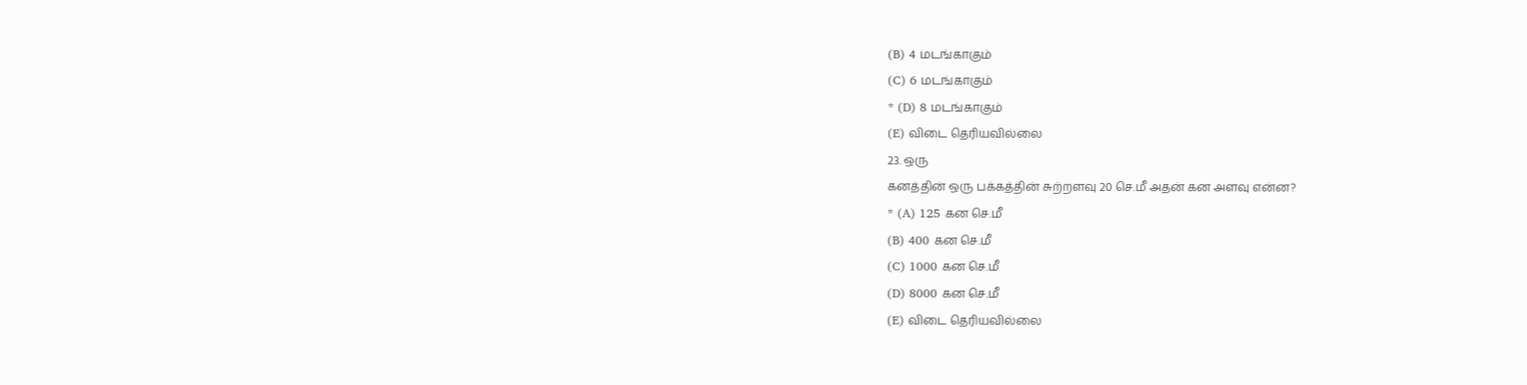(B) 4 மடங்காகும்
(C) 6 மடங்காகும்
* (D) 8 மடங்காகும்
(E) விடை தெரியவில்லை
23. ஒரு
கனத்தின் ஒரு பக்கத்தின் சுற்றளவு 20 செ.மீ அதன் கன அளவு என்ன?
* (A) 125 கன செ.மீ
(B) 400 கன செ.மீ
(C) 1000 கன செ.மீ
(D) 8000 கன செ.மீ
(E) விடை தெரியவில்லை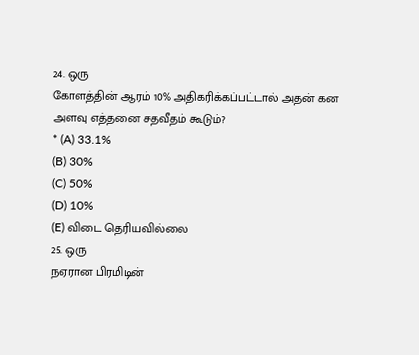24. ஒரு
கோளத்தின் ஆரம் 10% அதிகரிக்கப்பட்டால் அதன் கன அளவு எத்தனை சதவீதம் கூடும்?
* (A) 33.1%
(B) 30%
(C) 50%
(D) 10%
(E) விடை தெரியவில்லை
25. ஒரு
நஏரான பிரமிடின்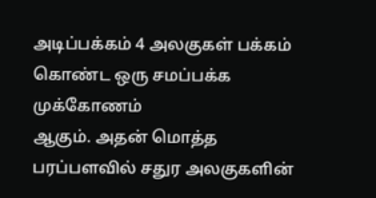அடிப்பக்கம் 4 அலகுகள் பக்கம் கொண்ட ஒரு சமப்பக்க முக்கோணம்
ஆகும். அதன் மொத்த பரப்பளவில் சதுர அலகுகளின்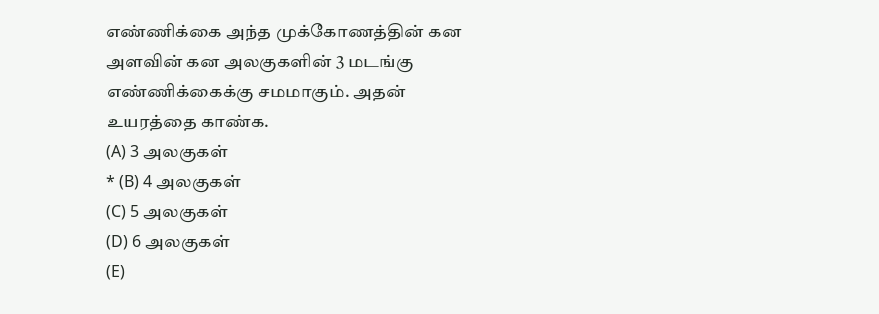எண்ணிக்கை அந்த முக்கோணத்தின் கன
அளவின் கன அலகுகளின் 3 மடங்கு எண்ணிக்கைக்கு சமமாகும். அதன் உயரத்தை காண்க.
(A) 3 அலகுகள்
* (B) 4 அலகுகள்
(C) 5 அலகுகள்
(D) 6 அலகுகள்
(E)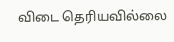விடை தெரியவில்லை